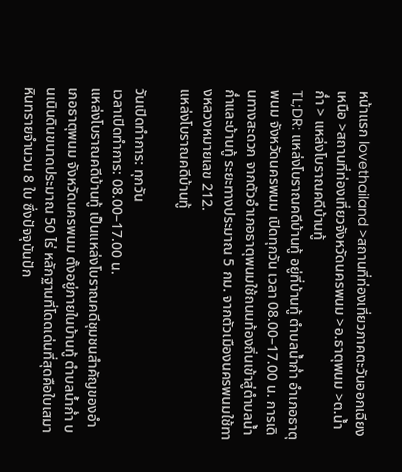หน้าแรก lovethailand >สถานที่ท่องเที่ยวภาคตะวันออกเฉียงเหนือ >สถานที่ท่องเที่ยวจังหวัดนครพนม >อ.ธาตุพนม >ต.น้ำก่ำ > แหล่งโบราณคดีบ้านทู้
TL;DR: แหล่งโบราณคดีบ้านทู้ อยู่ที่บ้านทู้ ตำบลน้ำก่ำ อำเภอธาตุพนม จังหวัดนครพนม เปิดทุกวัน เวลา 08.00–17.00 น. การเดินทางสะดวก จากตัวอำเภอธาตุพนมใช้ถนนท้องถิ่นเข้าสู่ตำบลน้ำก่ำและบ้านทู้ ระยะทางประมาณ 5 กม. จากตัวเมืองนครพนมใช้ทางหลวงหมายเลข 212.
แหล่งโบราณคดีบ้านทู้

วันเปิดทำการ: ทุกวัน
เวลาเปิดทำการ: 08.00–17.00 น.
แหล่งโบราณคดีบ้านทู้ เป็นแหล่งโบราณคดีชุมชนสำคัญของอำเภอธาตุพนม จังหวัดนครพนม ตั้งอยู่ภายในบ้านทู้ ตำบลน้ำก่ำ บนเนินดินขนาดประมาณ 50 ไร่ หลักฐานที่โดดเด่นที่สุดคือใบเสมาหินทรายจำนวน 8 ใบ ซึ่งปัจจุบันปัก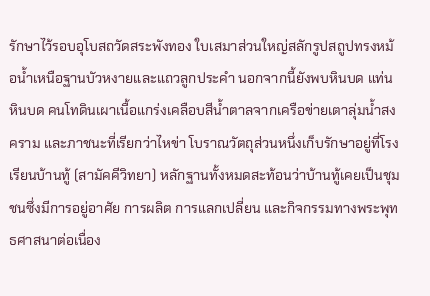รักษาไว้รอบอุโบสถวัดสระพังทอง ใบเสมาส่วนใหญ่สลักรูปสถูปทรงหม้อน้ำเหนือฐานบัวหงายและแถวลูกประคำ นอกจากนี้ยังพบหินบด แท่นหินบด คนโทดินเผาเนื้อแกร่งเคลือบสีน้ำตาลจากเครือข่ายเตาลุ่มน้ำสงคราม และภาชนะที่เรียกว่าไหข่า โบราณวัตถุส่วนหนึ่งเก็บรักษาอยู่ที่โรงเรียนบ้านทู้ (สามัคคีวิทยา) หลักฐานทั้งหมดสะท้อนว่าบ้านทู้เคยเป็นชุมชนซึ่งมีการอยู่อาศัย การผลิต การแลกเปลี่ยน และกิจกรรมทางพระพุทธศาสนาต่อเนื่อง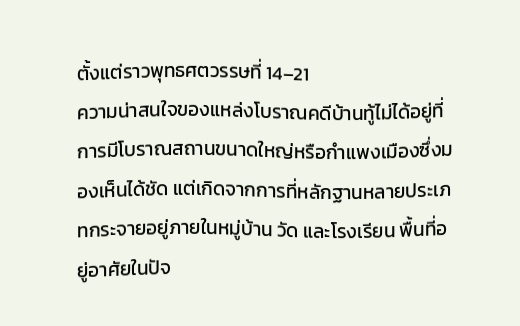ตั้งแต่ราวพุทธศตวรรษที่ 14–21
ความน่าสนใจของแหล่งโบราณคดีบ้านทู้ไม่ได้อยู่ที่การมีโบราณสถานขนาดใหญ่หรือกำแพงเมืองซึ่งมองเห็นได้ชัด แต่เกิดจากการที่หลักฐานหลายประเภทกระจายอยู่ภายในหมู่บ้าน วัด และโรงเรียน พื้นที่อยู่อาศัยในปัจ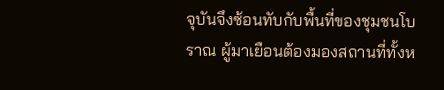จุบันจึงซ้อนทับกับพื้นที่ของชุมชนโบราณ ผู้มาเยือนต้องมองสถานที่ทั้งห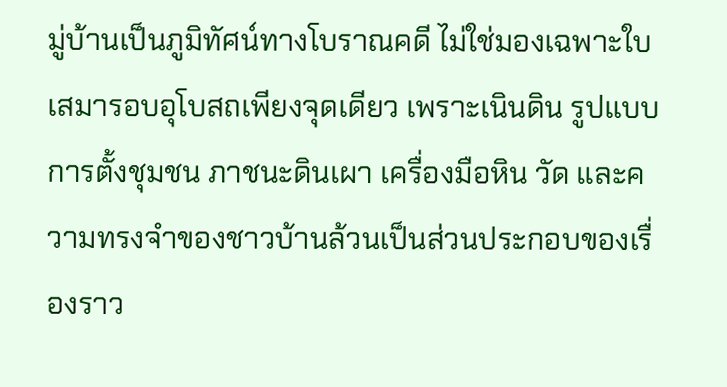มู่บ้านเป็นภูมิทัศน์ทางโบราณคดี ไม่ใช่มองเฉพาะใบเสมารอบอุโบสถเพียงจุดเดียว เพราะเนินดิน รูปแบบการตั้งชุมชน ภาชนะดินเผา เครื่องมือหิน วัด และความทรงจำของชาวบ้านล้วนเป็นส่วนประกอบของเรื่องราว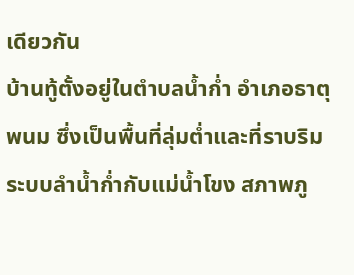เดียวกัน
บ้านทู้ตั้งอยู่ในตำบลน้ำก่ำ อำเภอธาตุพนม ซึ่งเป็นพื้นที่ลุ่มต่ำและที่ราบริมระบบลำน้ำก่ำกับแม่น้ำโขง สภาพภู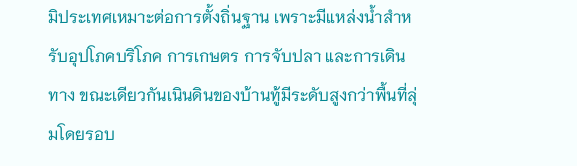มิประเทศเหมาะต่อการตั้งถิ่นฐาน เพราะมีแหล่งน้ำสำหรับอุปโภคบริโภค การเกษตร การจับปลา และการเดินทาง ขณะเดียวกันเนินดินของบ้านทู้มีระดับสูงกว่าพื้นที่ลุ่มโดยรอบ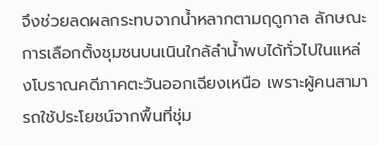จึงช่วยลดผลกระทบจากน้ำหลากตามฤดูกาล ลักษณะการเลือกตั้งชุมชนบนเนินใกล้ลำน้ำพบได้ทั่วไปในแหล่งโบราณคดีภาคตะวันออกเฉียงเหนือ เพราะผู้คนสามารถใช้ประโยชน์จากพื้นที่ชุ่ม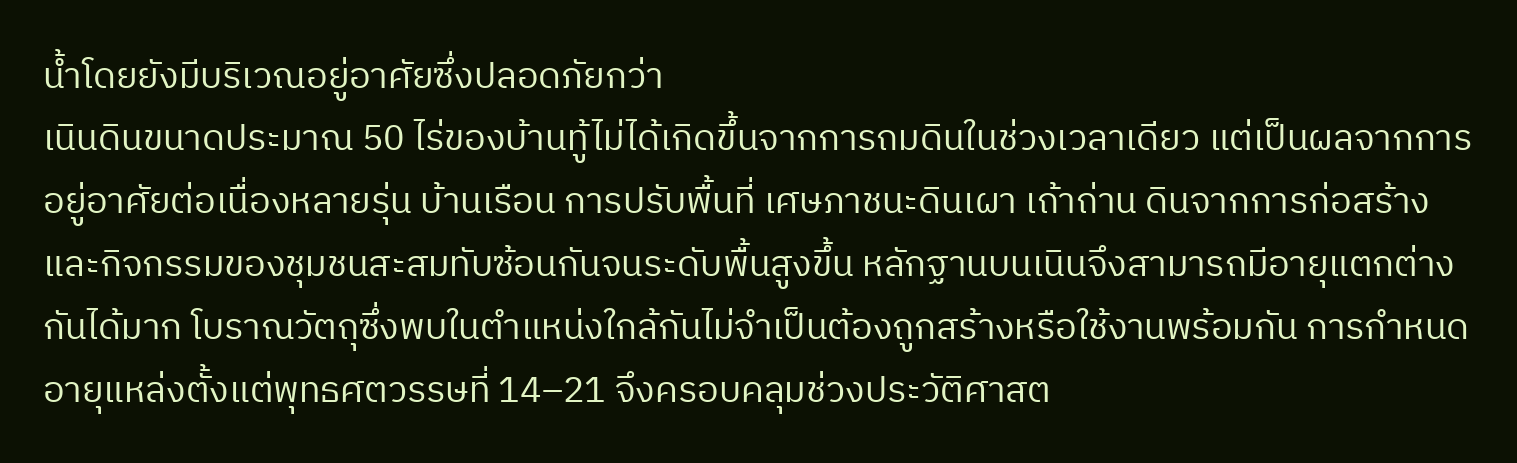น้ำโดยยังมีบริเวณอยู่อาศัยซึ่งปลอดภัยกว่า
เนินดินขนาดประมาณ 50 ไร่ของบ้านทู้ไม่ได้เกิดขึ้นจากการถมดินในช่วงเวลาเดียว แต่เป็นผลจากการอยู่อาศัยต่อเนื่องหลายรุ่น บ้านเรือน การปรับพื้นที่ เศษภาชนะดินเผา เถ้าถ่าน ดินจากการก่อสร้าง และกิจกรรมของชุมชนสะสมทับซ้อนกันจนระดับพื้นสูงขึ้น หลักฐานบนเนินจึงสามารถมีอายุแตกต่างกันได้มาก โบราณวัตถุซึ่งพบในตำแหน่งใกล้กันไม่จำเป็นต้องถูกสร้างหรือใช้งานพร้อมกัน การกำหนดอายุแหล่งตั้งแต่พุทธศตวรรษที่ 14–21 จึงครอบคลุมช่วงประวัติศาสต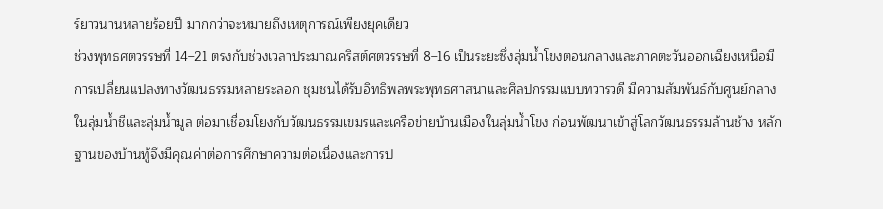ร์ยาวนานหลายร้อยปี มากกว่าจะหมายถึงเหตุการณ์เพียงยุคเดียว
ช่วงพุทธศตวรรษที่ 14–21 ตรงกับช่วงเวลาประมาณคริสต์ศตวรรษที่ 8–16 เป็นระยะซึ่งลุ่มน้ำโขงตอนกลางและภาคตะวันออกเฉียงเหนือมีการเปลี่ยนแปลงทางวัฒนธรรมหลายระลอก ชุมชนได้รับอิทธิพลพระพุทธศาสนาและศิลปกรรมแบบทวารวดี มีความสัมพันธ์กับศูนย์กลางในลุ่มน้ำชีและลุ่มน้ำมูล ต่อมาเชื่อมโยงกับวัฒนธรรมเขมรและเครือข่ายบ้านเมืองในลุ่มน้ำโขง ก่อนพัฒนาเข้าสู่โลกวัฒนธรรมล้านช้าง หลักฐานของบ้านทู้จึงมีคุณค่าต่อการศึกษาความต่อเนื่องและการป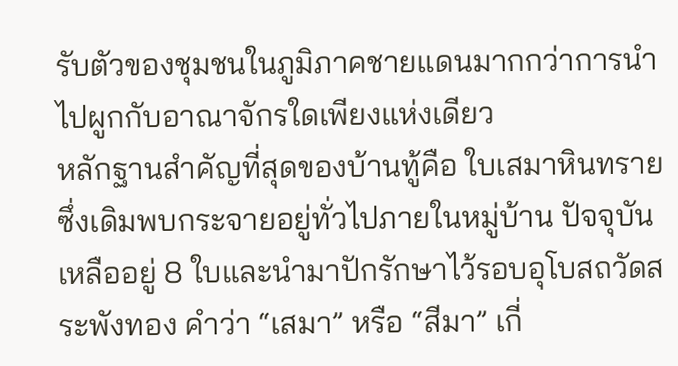รับตัวของชุมชนในภูมิภาคชายแดนมากกว่าการนำไปผูกกับอาณาจักรใดเพียงแห่งเดียว
หลักฐานสำคัญที่สุดของบ้านทู้คือ ใบเสมาหินทราย ซึ่งเดิมพบกระจายอยู่ทั่วไปภายในหมู่บ้าน ปัจจุบันเหลืออยู่ 8 ใบและนำมาปักรักษาไว้รอบอุโบสถวัดสระพังทอง คำว่า “เสมา” หรือ “สีมา” เกี่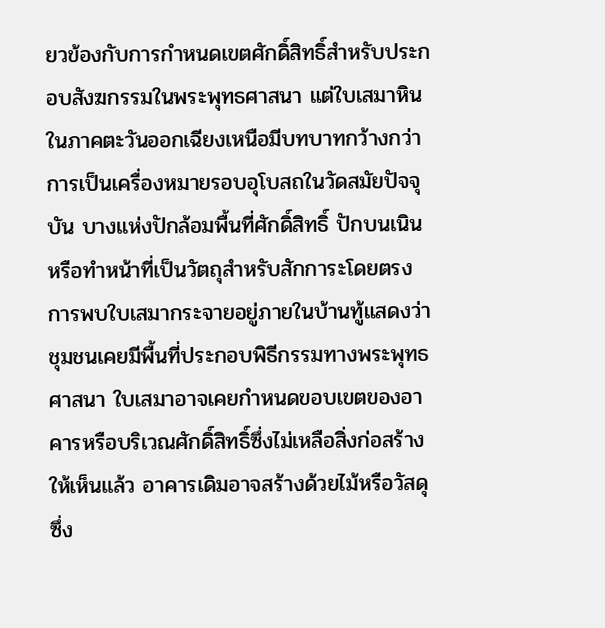ยวข้องกับการกำหนดเขตศักดิ์สิทธิ์สำหรับประกอบสังฆกรรมในพระพุทธศาสนา แต่ใบเสมาหินในภาคตะวันออกเฉียงเหนือมีบทบาทกว้างกว่าการเป็นเครื่องหมายรอบอุโบสถในวัดสมัยปัจจุบัน บางแห่งปักล้อมพื้นที่ศักดิ์สิทธิ์ ปักบนเนิน หรือทำหน้าที่เป็นวัตถุสำหรับสักการะโดยตรง
การพบใบเสมากระจายอยู่ภายในบ้านทู้แสดงว่าชุมชนเคยมีพื้นที่ประกอบพิธีกรรมทางพระพุทธศาสนา ใบเสมาอาจเคยกำหนดขอบเขตของอาคารหรือบริเวณศักดิ์สิทธิ์ซึ่งไม่เหลือสิ่งก่อสร้างให้เห็นแล้ว อาคารเดิมอาจสร้างด้วยไม้หรือวัสดุซึ่ง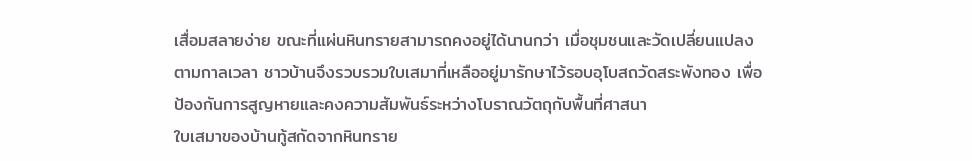เสื่อมสลายง่าย ขณะที่แผ่นหินทรายสามารถคงอยู่ได้นานกว่า เมื่อชุมชนและวัดเปลี่ยนแปลงตามกาลเวลา ชาวบ้านจึงรวบรวมใบเสมาที่เหลืออยู่มารักษาไว้รอบอุโบสถวัดสระพังทอง เพื่อป้องกันการสูญหายและคงความสัมพันธ์ระหว่างโบราณวัตถุกับพื้นที่ศาสนา
ใบเสมาของบ้านทู้สกัดจากหินทราย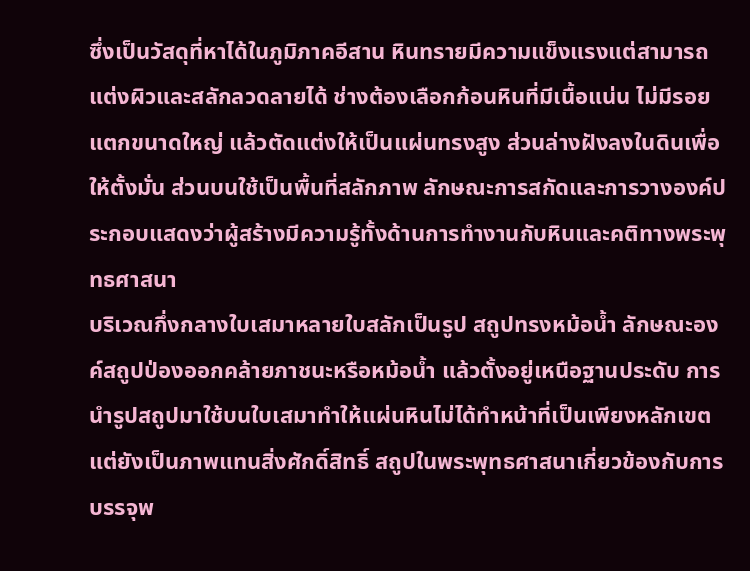ซึ่งเป็นวัสดุที่หาได้ในภูมิภาคอีสาน หินทรายมีความแข็งแรงแต่สามารถแต่งผิวและสลักลวดลายได้ ช่างต้องเลือกก้อนหินที่มีเนื้อแน่น ไม่มีรอยแตกขนาดใหญ่ แล้วตัดแต่งให้เป็นแผ่นทรงสูง ส่วนล่างฝังลงในดินเพื่อให้ตั้งมั่น ส่วนบนใช้เป็นพื้นที่สลักภาพ ลักษณะการสกัดและการวางองค์ประกอบแสดงว่าผู้สร้างมีความรู้ทั้งด้านการทำงานกับหินและคติทางพระพุทธศาสนา
บริเวณกึ่งกลางใบเสมาหลายใบสลักเป็นรูป สถูปทรงหม้อน้ำ ลักษณะองค์สถูปป่องออกคล้ายภาชนะหรือหม้อน้ำ แล้วตั้งอยู่เหนือฐานประดับ การนำรูปสถูปมาใช้บนใบเสมาทำให้แผ่นหินไม่ได้ทำหน้าที่เป็นเพียงหลักเขต แต่ยังเป็นภาพแทนสิ่งศักดิ์สิทธิ์ สถูปในพระพุทธศาสนาเกี่ยวข้องกับการบรรจุพ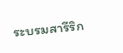ระบรมสารีริก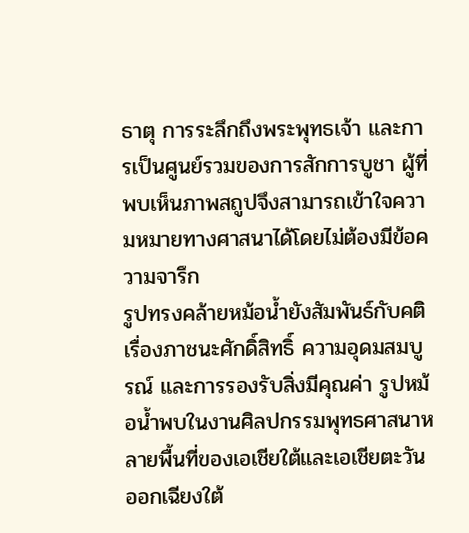ธาตุ การระลึกถึงพระพุทธเจ้า และการเป็นศูนย์รวมของการสักการบูชา ผู้ที่พบเห็นภาพสถูปจึงสามารถเข้าใจความหมายทางศาสนาได้โดยไม่ต้องมีข้อความจารึก
รูปทรงคล้ายหม้อน้ำยังสัมพันธ์กับคติเรื่องภาชนะศักดิ์สิทธิ์ ความอุดมสมบูรณ์ และการรองรับสิ่งมีคุณค่า รูปหม้อน้ำพบในงานศิลปกรรมพุทธศาสนาหลายพื้นที่ของเอเชียใต้และเอเชียตะวันออกเฉียงใต้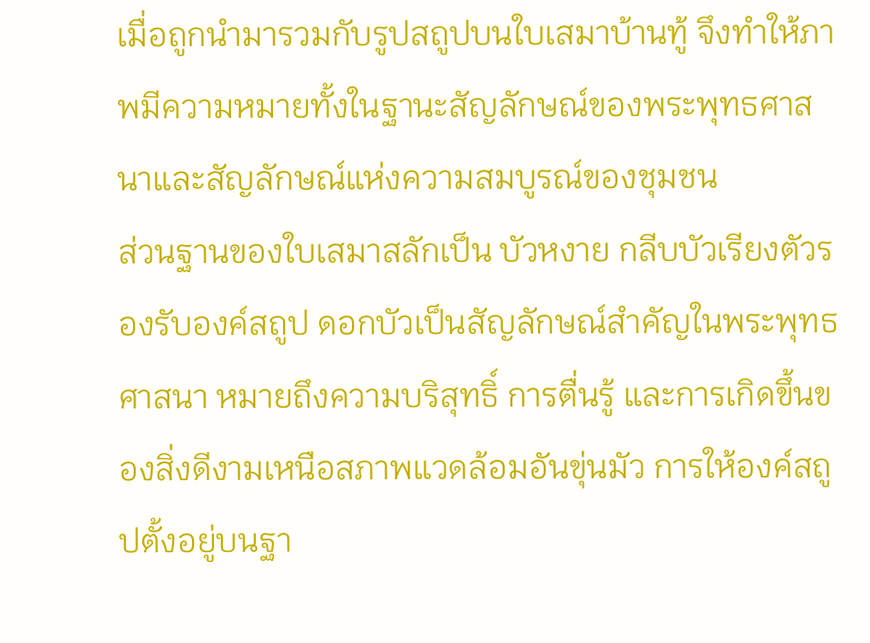เมื่อถูกนำมารวมกับรูปสถูปบนใบเสมาบ้านทู้ จึงทำให้ภาพมีความหมายทั้งในฐานะสัญลักษณ์ของพระพุทธศาสนาและสัญลักษณ์แห่งความสมบูรณ์ของชุมชน
ส่วนฐานของใบเสมาสลักเป็น บัวหงาย กลีบบัวเรียงตัวรองรับองค์สถูป ดอกบัวเป็นสัญลักษณ์สำคัญในพระพุทธศาสนา หมายถึงความบริสุทธิ์ การตื่นรู้ และการเกิดขึ้นของสิ่งดีงามเหนือสภาพแวดล้อมอันขุ่นมัว การให้องค์สถูปตั้งอยู่บนฐา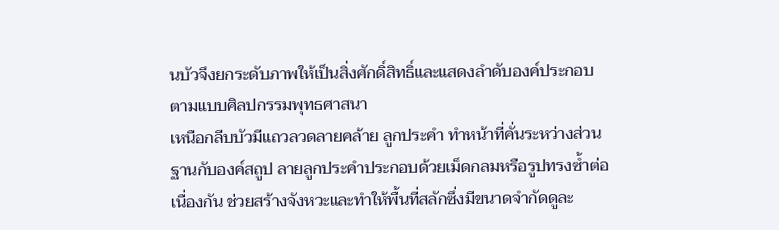นบัวจึงยกระดับภาพให้เป็นสิ่งศักดิ์สิทธิ์และแสดงลำดับองค์ประกอบตามแบบศิลปกรรมพุทธศาสนา
เหนือกลีบบัวมีแถวลวดลายคล้าย ลูกประคำ ทำหน้าที่คั่นระหว่างส่วนฐานกับองค์สถูป ลายลูกประคำประกอบด้วยเม็ดกลมหรือรูปทรงซ้ำต่อเนื่องกัน ช่วยสร้างจังหวะและทำให้พื้นที่สลักซึ่งมีขนาดจำกัดดูละ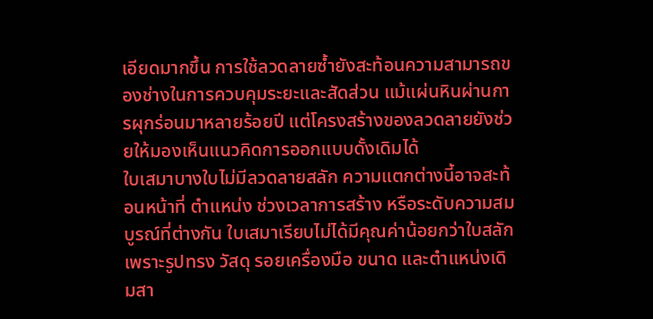เอียดมากขึ้น การใช้ลวดลายซ้ำยังสะท้อนความสามารถของช่างในการควบคุมระยะและสัดส่วน แม้แผ่นหินผ่านการผุกร่อนมาหลายร้อยปี แต่โครงสร้างของลวดลายยังช่วยให้มองเห็นแนวคิดการออกแบบดั้งเดิมได้
ใบเสมาบางใบไม่มีลวดลายสลัก ความแตกต่างนี้อาจสะท้อนหน้าที่ ตำแหน่ง ช่วงเวลาการสร้าง หรือระดับความสมบูรณ์ที่ต่างกัน ใบเสมาเรียบไม่ได้มีคุณค่าน้อยกว่าใบสลัก เพราะรูปทรง วัสดุ รอยเครื่องมือ ขนาด และตำแหน่งเดิมสา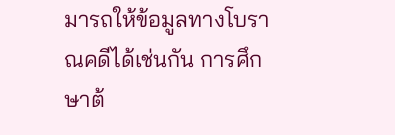มารถให้ข้อมูลทางโบราณคดีได้เช่นกัน การศึกษาต้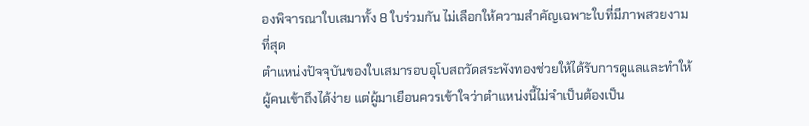องพิจารณาใบเสมาทั้ง 8 ใบร่วมกัน ไม่เลือกให้ความสำคัญเฉพาะใบที่มีภาพสวยงามที่สุด
ตำแหน่งปัจจุบันของใบเสมารอบอุโบสถวัดสระพังทองช่วยให้ได้รับการดูแลและทำให้ผู้คนเข้าถึงได้ง่าย แต่ผู้มาเยือนควรเข้าใจว่าตำแหน่งนี้ไม่จำเป็นต้องเป็น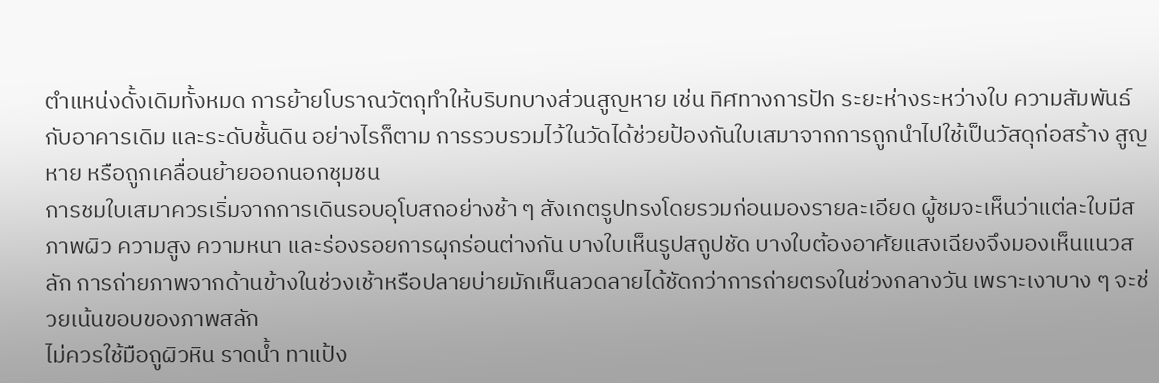ตำแหน่งดั้งเดิมทั้งหมด การย้ายโบราณวัตถุทำให้บริบทบางส่วนสูญหาย เช่น ทิศทางการปัก ระยะห่างระหว่างใบ ความสัมพันธ์กับอาคารเดิม และระดับชั้นดิน อย่างไรก็ตาม การรวบรวมไว้ในวัดได้ช่วยป้องกันใบเสมาจากการถูกนำไปใช้เป็นวัสดุก่อสร้าง สูญหาย หรือถูกเคลื่อนย้ายออกนอกชุมชน
การชมใบเสมาควรเริ่มจากการเดินรอบอุโบสถอย่างช้า ๆ สังเกตรูปทรงโดยรวมก่อนมองรายละเอียด ผู้ชมจะเห็นว่าแต่ละใบมีสภาพผิว ความสูง ความหนา และร่องรอยการผุกร่อนต่างกัน บางใบเห็นรูปสถูปชัด บางใบต้องอาศัยแสงเฉียงจึงมองเห็นแนวสลัก การถ่ายภาพจากด้านข้างในช่วงเช้าหรือปลายบ่ายมักเห็นลวดลายได้ชัดกว่าการถ่ายตรงในช่วงกลางวัน เพราะเงาบาง ๆ จะช่วยเน้นขอบของภาพสลัก
ไม่ควรใช้มือถูผิวหิน ราดน้ำ ทาแป้ง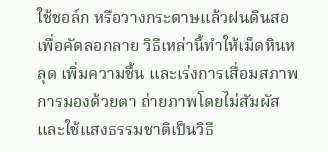ใช้ชอล์ก หรือวางกระดาษแล้วฝนดินสอเพื่อคัดลอกลาย วิธีเหล่านี้ทำให้เม็ดหินหลุด เพิ่มความชื้น และเร่งการเสื่อมสภาพ การมองด้วยตา ถ่ายภาพโดยไม่สัมผัส และใช้แสงธรรมชาติเป็นวิธี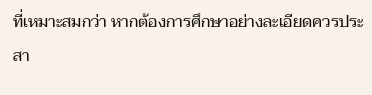ที่เหมาะสมกว่า หากต้องการศึกษาอย่างละเอียดควรประสา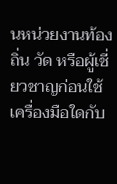นหน่วยงานท้องถิ่น วัด หรือผู้เชี่ยวชาญก่อนใช้เครื่องมือใดกับ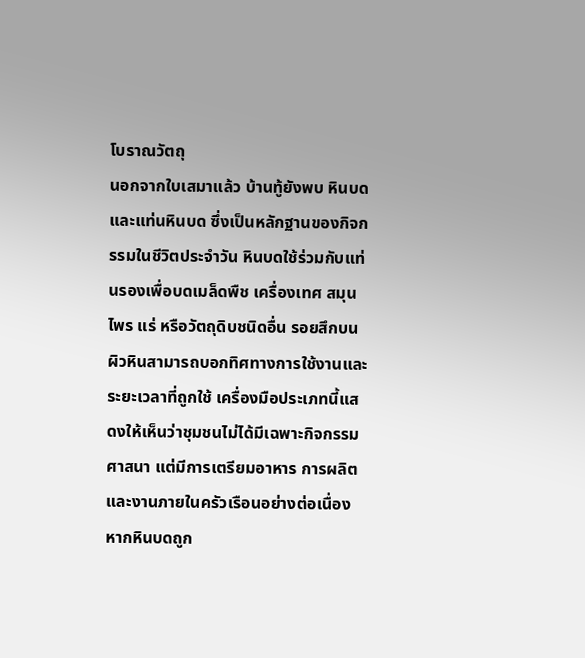โบราณวัตถุ
นอกจากใบเสมาแล้ว บ้านทู้ยังพบ หินบดและแท่นหินบด ซึ่งเป็นหลักฐานของกิจกรรมในชีวิตประจำวัน หินบดใช้ร่วมกับแท่นรองเพื่อบดเมล็ดพืช เครื่องเทศ สมุนไพร แร่ หรือวัตถุดิบชนิดอื่น รอยสึกบนผิวหินสามารถบอกทิศทางการใช้งานและระยะเวลาที่ถูกใช้ เครื่องมือประเภทนี้แสดงให้เห็นว่าชุมชนไม่ได้มีเฉพาะกิจกรรมศาสนา แต่มีการเตรียมอาหาร การผลิต และงานภายในครัวเรือนอย่างต่อเนื่อง
หากหินบดถูก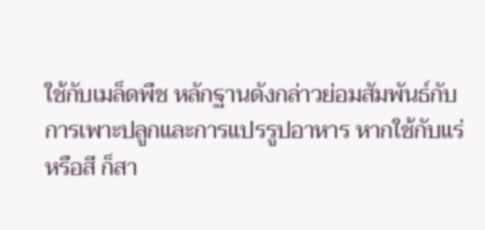ใช้กับเมล็ดพืช หลักฐานดังกล่าวย่อมสัมพันธ์กับการเพาะปลูกและการแปรรูปอาหาร หากใช้กับแร่หรือสี ก็สา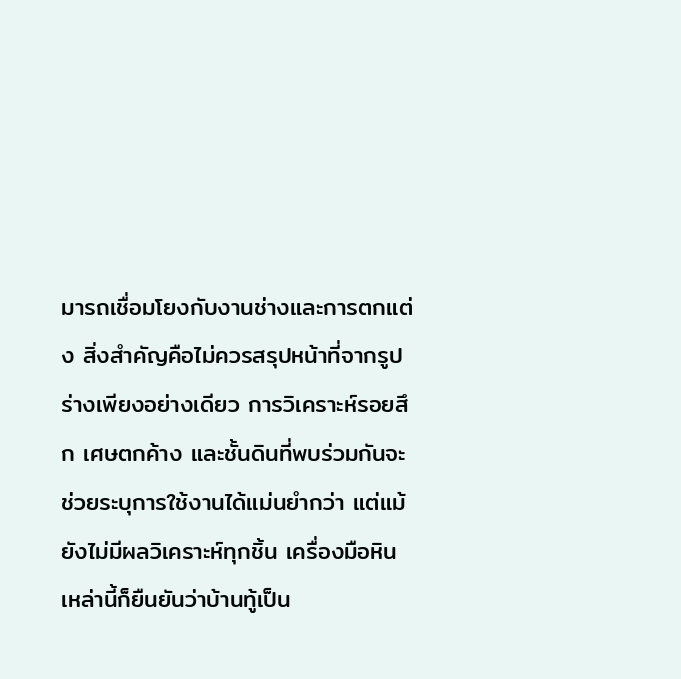มารถเชื่อมโยงกับงานช่างและการตกแต่ง สิ่งสำคัญคือไม่ควรสรุปหน้าที่จากรูปร่างเพียงอย่างเดียว การวิเคราะห์รอยสึก เศษตกค้าง และชั้นดินที่พบร่วมกันจะช่วยระบุการใช้งานได้แม่นยำกว่า แต่แม้ยังไม่มีผลวิเคราะห์ทุกชิ้น เครื่องมือหินเหล่านี้ก็ยืนยันว่าบ้านทู้เป็น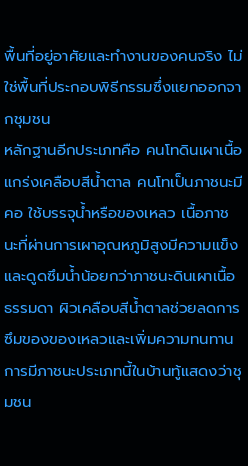พื้นที่อยู่อาศัยและทำงานของคนจริง ไม่ใช่พื้นที่ประกอบพิธีกรรมซึ่งแยกออกจากชุมชน
หลักฐานอีกประเภทคือ คนโทดินเผาเนื้อแกร่งเคลือบสีน้ำตาล คนโทเป็นภาชนะมีคอ ใช้บรรจุน้ำหรือของเหลว เนื้อภาชนะที่ผ่านการเผาอุณหภูมิสูงมีความแข็งและดูดซึมน้ำน้อยกว่าภาชนะดินเผาเนื้อธรรมดา ผิวเคลือบสีน้ำตาลช่วยลดการซึมของของเหลวและเพิ่มความทนทาน การมีภาชนะประเภทนี้ในบ้านทู้แสดงว่าชุมชน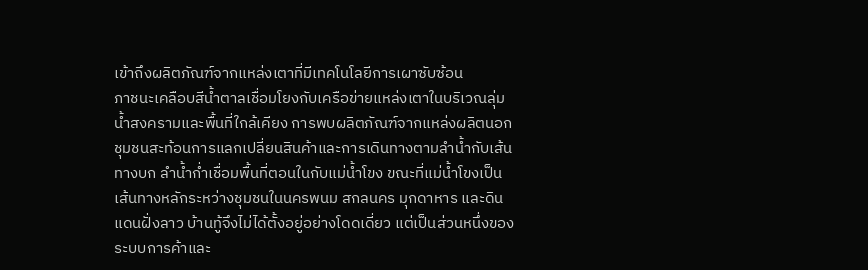เข้าถึงผลิตภัณฑ์จากแหล่งเตาที่มีเทคโนโลยีการเผาซับซ้อน
ภาชนะเคลือบสีน้ำตาลเชื่อมโยงกับเครือข่ายแหล่งเตาในบริเวณลุ่มน้ำสงครามและพื้นที่ใกล้เคียง การพบผลิตภัณฑ์จากแหล่งผลิตนอกชุมชนสะท้อนการแลกเปลี่ยนสินค้าและการเดินทางตามลำน้ำกับเส้นทางบก ลำน้ำก่ำเชื่อมพื้นที่ตอนในกับแม่น้ำโขง ขณะที่แม่น้ำโขงเป็นเส้นทางหลักระหว่างชุมชนในนครพนม สกลนคร มุกดาหาร และดินแดนฝั่งลาว บ้านทู้จึงไม่ได้ตั้งอยู่อย่างโดดเดี่ยว แต่เป็นส่วนหนึ่งของระบบการค้าและ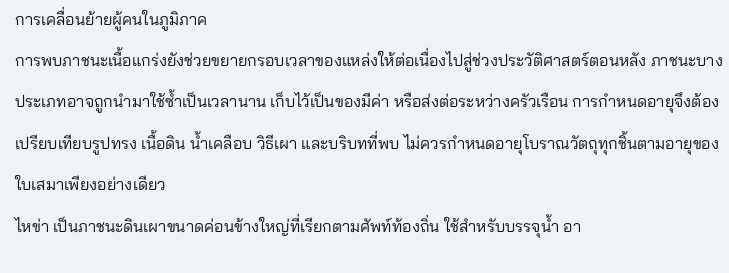การเคลื่อนย้ายผู้คนในภูมิภาค
การพบภาชนะเนื้อแกร่งยังช่วยขยายกรอบเวลาของแหล่งให้ต่อเนื่องไปสู่ช่วงประวัติศาสตร์ตอนหลัง ภาชนะบางประเภทอาจถูกนำมาใช้ซ้ำเป็นเวลานาน เก็บไว้เป็นของมีค่า หรือส่งต่อระหว่างครัวเรือน การกำหนดอายุจึงต้องเปรียบเทียบรูปทรง เนื้อดิน น้ำเคลือบ วิธีเผา และบริบทที่พบ ไม่ควรกำหนดอายุโบราณวัตถุทุกชิ้นตามอายุของใบเสมาเพียงอย่างเดียว
ไหข่า เป็นภาชนะดินเผาขนาดค่อนข้างใหญ่ที่เรียกตามศัพท์ท้องถิ่น ใช้สำหรับบรรจุน้ำ อา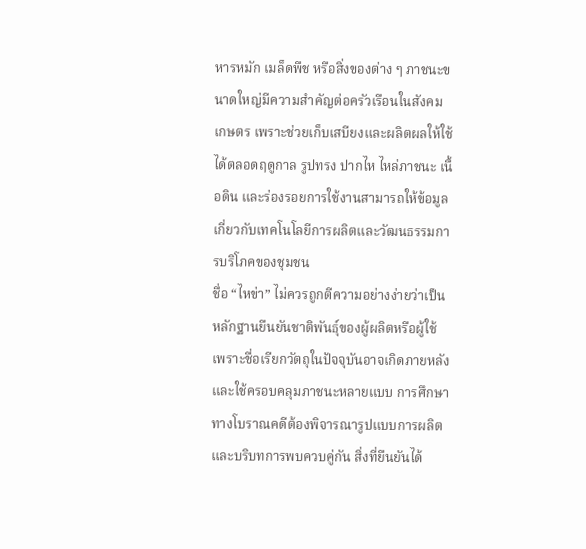หารหมัก เมล็ดพืช หรือสิ่งของต่าง ๆ ภาชนะขนาดใหญ่มีความสำคัญต่อครัวเรือนในสังคมเกษตร เพราะช่วยเก็บเสบียงและผลิตผลให้ใช้ได้ตลอดฤดูกาล รูปทรง ปากไห ไหล่ภาชนะ เนื้อดิน และร่องรอยการใช้งานสามารถให้ข้อมูลเกี่ยวกับเทคโนโลยีการผลิตและวัฒนธรรมการบริโภคของชุมชน
ชื่อ “ไหข่า” ไม่ควรถูกตีความอย่างง่ายว่าเป็นหลักฐานยืนยันชาติพันธุ์ของผู้ผลิตหรือผู้ใช้ เพราะชื่อเรียกวัตถุในปัจจุบันอาจเกิดภายหลังและใช้ครอบคลุมภาชนะหลายแบบ การศึกษาทางโบราณคดีต้องพิจารณารูปแบบการผลิตและบริบทการพบควบคู่กัน สิ่งที่ยืนยันได้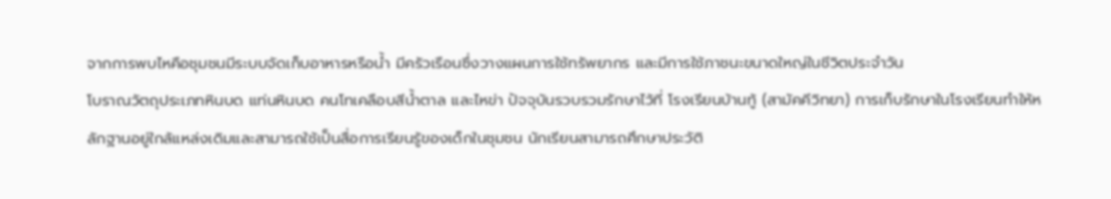จากการพบไหคือชุมชนมีระบบจัดเก็บอาหารหรือน้ำ มีครัวเรือนซึ่งวางแผนการใช้ทรัพยากร และมีการใช้ภาชนะขนาดใหญ่ในชีวิตประจำวัน
โบราณวัตถุประเภทหินบด แท่นหินบด คนโทเคลือบสีน้ำตาล และไหข่า ปัจจุบันรวบรวมรักษาไว้ที่ โรงเรียนบ้านทู้ (สามัคคีวิทยา) การเก็บรักษาในโรงเรียนทำให้หลักฐานอยู่ใกล้แหล่งเดิมและสามารถใช้เป็นสื่อการเรียนรู้ของเด็กในชุมชน นักเรียนสามารถศึกษาประวัติ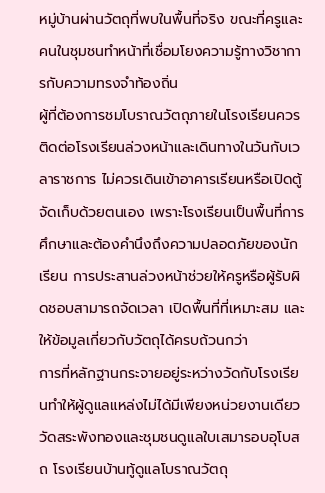หมู่บ้านผ่านวัตถุที่พบในพื้นที่จริง ขณะที่ครูและคนในชุมชนทำหน้าที่เชื่อมโยงความรู้ทางวิชาการกับความทรงจำท้องถิ่น
ผู้ที่ต้องการชมโบราณวัตถุภายในโรงเรียนควรติดต่อโรงเรียนล่วงหน้าและเดินทางในวันกับเวลาราชการ ไม่ควรเดินเข้าอาคารเรียนหรือเปิดตู้จัดเก็บด้วยตนเอง เพราะโรงเรียนเป็นพื้นที่การศึกษาและต้องคำนึงถึงความปลอดภัยของนักเรียน การประสานล่วงหน้าช่วยให้ครูหรือผู้รับผิดชอบสามารถจัดเวลา เปิดพื้นที่ที่เหมาะสม และให้ข้อมูลเกี่ยวกับวัตถุได้ครบถ้วนกว่า
การที่หลักฐานกระจายอยู่ระหว่างวัดกับโรงเรียนทำให้ผู้ดูแลแหล่งไม่ได้มีเพียงหน่วยงานเดียว วัดสระพังทองและชุมชนดูแลใบเสมารอบอุโบสถ โรงเรียนบ้านทู้ดูแลโบราณวัตถุ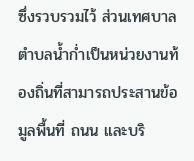ซึ่งรวบรวมไว้ ส่วนเทศบาลตำบลน้ำก่ำเป็นหน่วยงานท้องถิ่นที่สามารถประสานข้อมูลพื้นที่ ถนน และบริ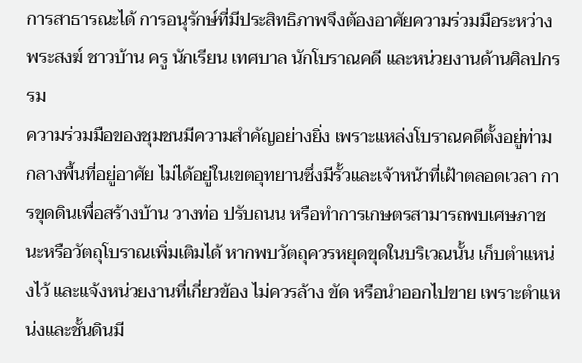การสาธารณะได้ การอนุรักษ์ที่มีประสิทธิภาพจึงต้องอาศัยความร่วมมือระหว่างพระสงฆ์ ชาวบ้าน ครู นักเรียน เทศบาล นักโบราณคดี และหน่วยงานด้านศิลปกรรม
ความร่วมมือของชุมชนมีความสำคัญอย่างยิ่ง เพราะแหล่งโบราณคดีตั้งอยู่ท่ามกลางพื้นที่อยู่อาศัย ไม่ได้อยู่ในเขตอุทยานซึ่งมีรั้วและเจ้าหน้าที่เฝ้าตลอดเวลา การขุดดินเพื่อสร้างบ้าน วางท่อ ปรับถนน หรือทำการเกษตรสามารถพบเศษภาชนะหรือวัตถุโบราณเพิ่มเติมได้ หากพบวัตถุควรหยุดขุดในบริเวณนั้น เก็บตำแหน่งไว้ และแจ้งหน่วยงานที่เกี่ยวข้อง ไม่ควรล้าง ขัด หรือนำออกไปขาย เพราะตำแหน่งและชั้นดินมี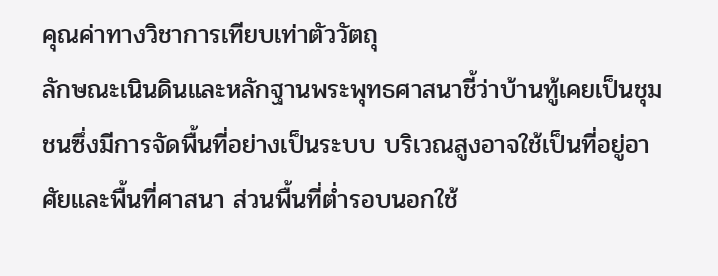คุณค่าทางวิชาการเทียบเท่าตัววัตถุ
ลักษณะเนินดินและหลักฐานพระพุทธศาสนาชี้ว่าบ้านทู้เคยเป็นชุมชนซึ่งมีการจัดพื้นที่อย่างเป็นระบบ บริเวณสูงอาจใช้เป็นที่อยู่อาศัยและพื้นที่ศาสนา ส่วนพื้นที่ต่ำรอบนอกใช้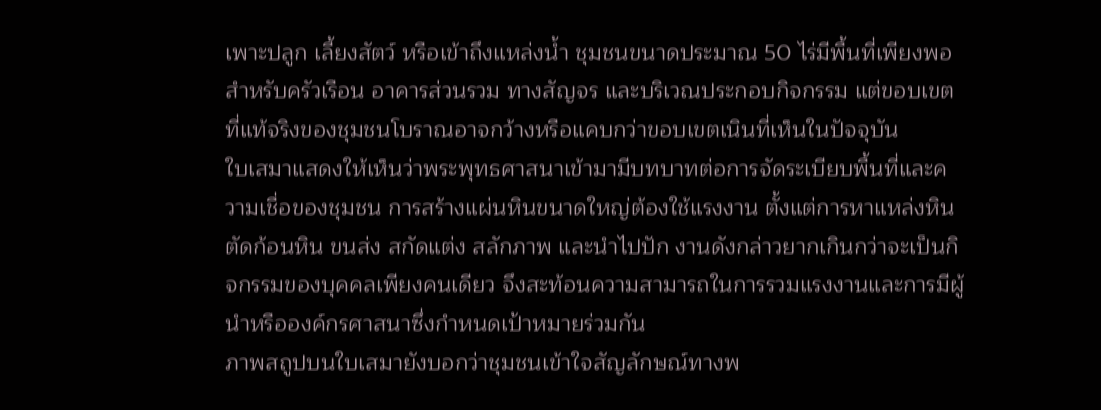เพาะปลูก เลี้ยงสัตว์ หรือเข้าถึงแหล่งน้ำ ชุมชนขนาดประมาณ 50 ไร่มีพื้นที่เพียงพอสำหรับครัวเรือน อาคารส่วนรวม ทางสัญจร และบริเวณประกอบกิจกรรม แต่ขอบเขตที่แท้จริงของชุมชนโบราณอาจกว้างหรือแคบกว่าขอบเขตเนินที่เห็นในปัจจุบัน
ใบเสมาแสดงให้เห็นว่าพระพุทธศาสนาเข้ามามีบทบาทต่อการจัดระเบียบพื้นที่และความเชื่อของชุมชน การสร้างแผ่นหินขนาดใหญ่ต้องใช้แรงงาน ตั้งแต่การหาแหล่งหิน ตัดก้อนหิน ขนส่ง สกัดแต่ง สลักภาพ และนำไปปัก งานดังกล่าวยากเกินกว่าจะเป็นกิจกรรมของบุคคลเพียงคนเดียว จึงสะท้อนความสามารถในการรวมแรงงานและการมีผู้นำหรือองค์กรศาสนาซึ่งกำหนดเป้าหมายร่วมกัน
ภาพสถูปบนใบเสมายังบอกว่าชุมชนเข้าใจสัญลักษณ์ทางพ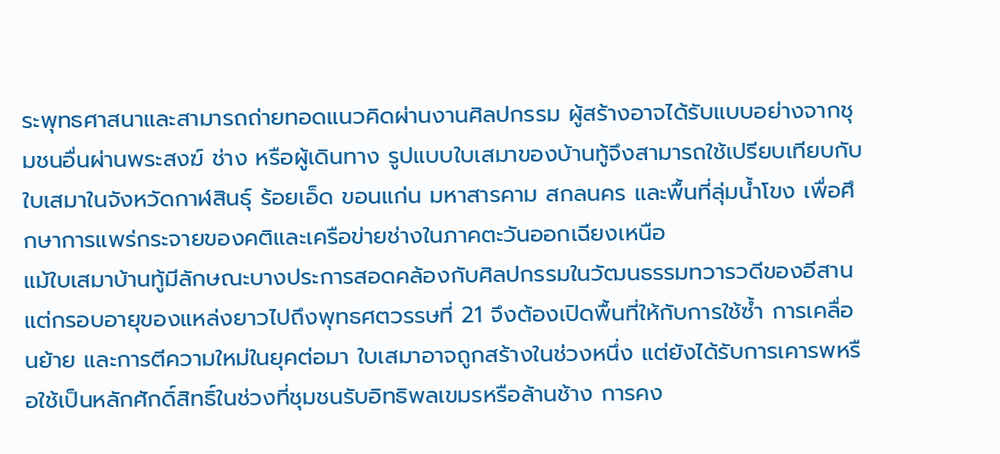ระพุทธศาสนาและสามารถถ่ายทอดแนวคิดผ่านงานศิลปกรรม ผู้สร้างอาจได้รับแบบอย่างจากชุมชนอื่นผ่านพระสงฆ์ ช่าง หรือผู้เดินทาง รูปแบบใบเสมาของบ้านทู้จึงสามารถใช้เปรียบเทียบกับใบเสมาในจังหวัดกาฬสินธุ์ ร้อยเอ็ด ขอนแก่น มหาสารคาม สกลนคร และพื้นที่ลุ่มน้ำโขง เพื่อศึกษาการแพร่กระจายของคติและเครือข่ายช่างในภาคตะวันออกเฉียงเหนือ
แม้ใบเสมาบ้านทู้มีลักษณะบางประการสอดคล้องกับศิลปกรรมในวัฒนธรรมทวารวดีของอีสาน แต่กรอบอายุของแหล่งยาวไปถึงพุทธศตวรรษที่ 21 จึงต้องเปิดพื้นที่ให้กับการใช้ซ้ำ การเคลื่อนย้าย และการตีความใหม่ในยุคต่อมา ใบเสมาอาจถูกสร้างในช่วงหนึ่ง แต่ยังได้รับการเคารพหรือใช้เป็นหลักศักดิ์สิทธิ์ในช่วงที่ชุมชนรับอิทธิพลเขมรหรือล้านช้าง การคง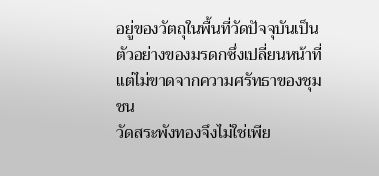อยู่ของวัตถุในพื้นที่วัดปัจจุบันเป็นตัวอย่างของมรดกซึ่งเปลี่ยนหน้าที่แต่ไม่ขาดจากความศรัทธาของชุมชน
วัดสระพังทองจึงไม่ใช่เพีย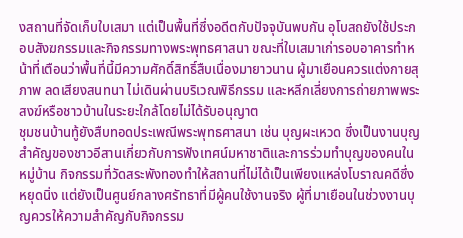งสถานที่จัดเก็บใบเสมา แต่เป็นพื้นที่ซึ่งอดีตกับปัจจุบันพบกัน อุโบสถยังใช้ประกอบสังฆกรรมและกิจกรรมทางพระพุทธศาสนา ขณะที่ใบเสมาเก่ารอบอาคารทำหน้าที่เตือนว่าพื้นที่นี้มีความศักดิ์สิทธิ์สืบเนื่องมายาวนาน ผู้มาเยือนควรแต่งกายสุภาพ ลดเสียงสนทนา ไม่เดินผ่านบริเวณพิธีกรรม และหลีกเลี่ยงการถ่ายภาพพระสงฆ์หรือชาวบ้านในระยะใกล้โดยไม่ได้รับอนุญาต
ชุมชนบ้านทู้ยังสืบทอดประเพณีพระพุทธศาสนา เช่น บุญผะเหวด ซึ่งเป็นงานบุญสำคัญของชาวอีสานเกี่ยวกับการฟังเทศน์มหาชาติและการร่วมทำบุญของคนในหมู่บ้าน กิจกรรมที่วัดสระพังทองทำให้สถานที่ไม่ได้เป็นเพียงแหล่งโบราณคดีซึ่งหยุดนิ่ง แต่ยังเป็นศูนย์กลางศรัทธาที่มีผู้คนใช้งานจริง ผู้ที่มาเยือนในช่วงงานบุญควรให้ความสำคัญกับกิจกรรม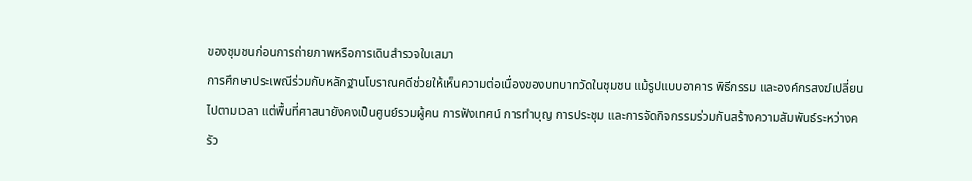ของชุมชนก่อนการถ่ายภาพหรือการเดินสำรวจใบเสมา
การศึกษาประเพณีร่วมกับหลักฐานโบราณคดีช่วยให้เห็นความต่อเนื่องของบทบาทวัดในชุมชน แม้รูปแบบอาคาร พิธีกรรม และองค์กรสงฆ์เปลี่ยนไปตามเวลา แต่พื้นที่ศาสนายังคงเป็นศูนย์รวมผู้คน การฟังเทศน์ การทำบุญ การประชุม และการจัดกิจกรรมร่วมกันสร้างความสัมพันธ์ระหว่างครัว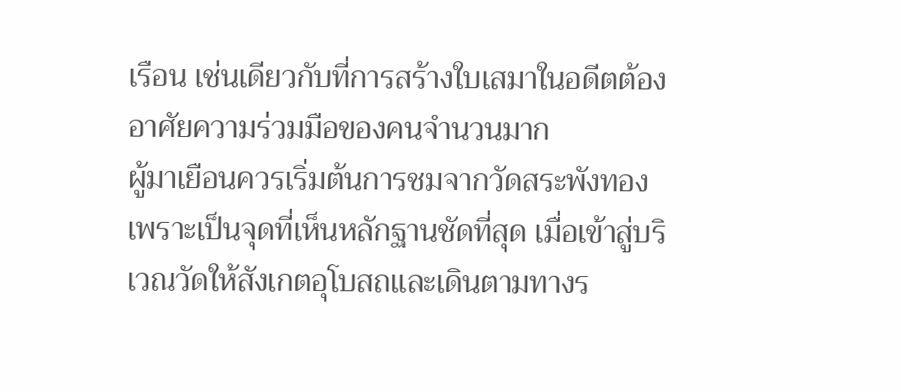เรือน เช่นเดียวกับที่การสร้างใบเสมาในอดีตต้องอาศัยความร่วมมือของคนจำนวนมาก
ผู้มาเยือนควรเริ่มต้นการชมจากวัดสระพังทอง เพราะเป็นจุดที่เห็นหลักฐานชัดที่สุด เมื่อเข้าสู่บริเวณวัดให้สังเกตอุโบสถและเดินตามทางร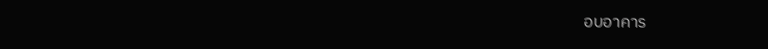อบอาคาร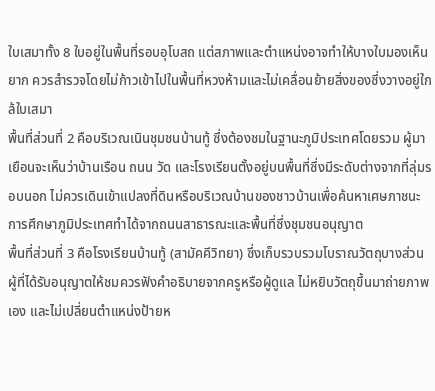ใบเสมาทั้ง 8 ใบอยู่ในพื้นที่รอบอุโบสถ แต่สภาพและตำแหน่งอาจทำให้บางใบมองเห็นยาก ควรสำรวจโดยไม่ก้าวเข้าไปในพื้นที่หวงห้ามและไม่เคลื่อนย้ายสิ่งของซึ่งวางอยู่ใกล้ใบเสมา
พื้นที่ส่วนที่ 2 คือบริเวณเนินชุมชนบ้านทู้ ซึ่งต้องชมในฐานะภูมิประเทศโดยรวม ผู้มาเยือนจะเห็นว่าบ้านเรือน ถนน วัด และโรงเรียนตั้งอยู่บนพื้นที่ซึ่งมีระดับต่างจากที่ลุ่มรอบนอก ไม่ควรเดินเข้าแปลงที่ดินหรือบริเวณบ้านของชาวบ้านเพื่อค้นหาเศษภาชนะ การศึกษาภูมิประเทศทำได้จากถนนสาธารณะและพื้นที่ซึ่งชุมชนอนุญาต
พื้นที่ส่วนที่ 3 คือโรงเรียนบ้านทู้ (สามัคคีวิทยา) ซึ่งเก็บรวบรวมโบราณวัตถุบางส่วน ผู้ที่ได้รับอนุญาตให้ชมควรฟังคำอธิบายจากครูหรือผู้ดูแล ไม่หยิบวัตถุขึ้นมาถ่ายภาพเอง และไม่เปลี่ยนตำแหน่งป้ายห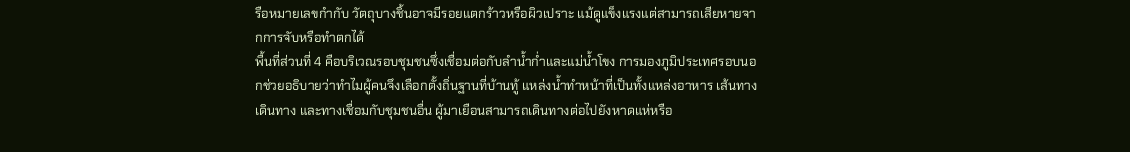รือหมายเลขกำกับ วัตถุบางชิ้นอาจมีรอยแตกร้าวหรือผิวเปราะ แม้ดูแข็งแรงแต่สามารถเสียหายจากการจับหรือทำตกได้
พื้นที่ส่วนที่ 4 คือบริเวณรอบชุมชนซึ่งเชื่อมต่อกับลำน้ำก่ำและแม่น้ำโขง การมองภูมิประเทศรอบนอกช่วยอธิบายว่าทำไมผู้คนจึงเลือกตั้งถิ่นฐานที่บ้านทู้ แหล่งน้ำทำหน้าที่เป็นทั้งแหล่งอาหาร เส้นทางเดินทาง และทางเชื่อมกับชุมชนอื่น ผู้มาเยือนสามารถเดินทางต่อไปยังหาดแห่หรือ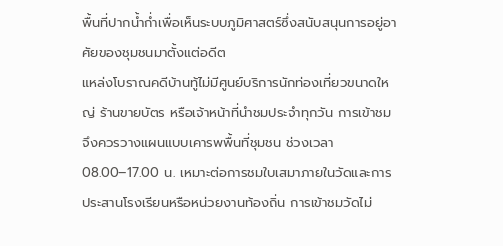พื้นที่ปากน้ำก่ำเพื่อเห็นระบบภูมิศาสตร์ซึ่งสนับสนุนการอยู่อาศัยของชุมชนมาตั้งแต่อดีต
แหล่งโบราณคดีบ้านทู้ไม่มีศูนย์บริการนักท่องเที่ยวขนาดใหญ่ ร้านขายบัตร หรือเจ้าหน้าที่นำชมประจำทุกวัน การเข้าชมจึงควรวางแผนแบบเคารพพื้นที่ชุมชน ช่วงเวลา 08.00–17.00 น. เหมาะต่อการชมใบเสมาภายในวัดและการประสานโรงเรียนหรือหน่วยงานท้องถิ่น การเข้าชมวัดไม่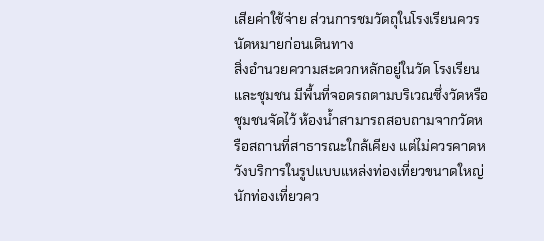เสียค่าใช้จ่าย ส่วนการชมวัตถุในโรงเรียนควรนัดหมายก่อนเดินทาง
สิ่งอำนวยความสะดวกหลักอยู่ในวัด โรงเรียน และชุมชน มีพื้นที่จอดรถตามบริเวณซึ่งวัดหรือชุมชนจัดไว้ ห้องน้ำสามารถสอบถามจากวัดหรือสถานที่สาธารณะใกล้เคียง แต่ไม่ควรคาดหวังบริการในรูปแบบแหล่งท่องเที่ยวขนาดใหญ่ นักท่องเที่ยวคว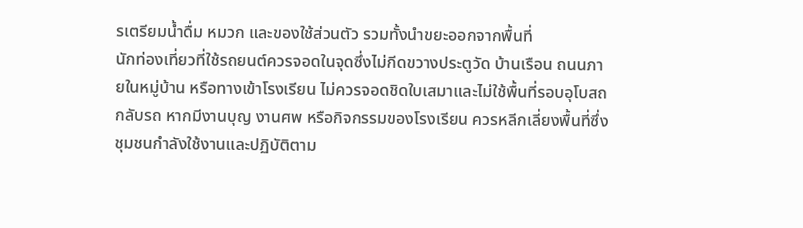รเตรียมน้ำดื่ม หมวก และของใช้ส่วนตัว รวมทั้งนำขยะออกจากพื้นที่
นักท่องเที่ยวที่ใช้รถยนต์ควรจอดในจุดซึ่งไม่กีดขวางประตูวัด บ้านเรือน ถนนภายในหมู่บ้าน หรือทางเข้าโรงเรียน ไม่ควรจอดชิดใบเสมาและไม่ใช้พื้นที่รอบอุโบสถกลับรถ หากมีงานบุญ งานศพ หรือกิจกรรมของโรงเรียน ควรหลีกเลี่ยงพื้นที่ซึ่งชุมชนกำลังใช้งานและปฏิบัติตาม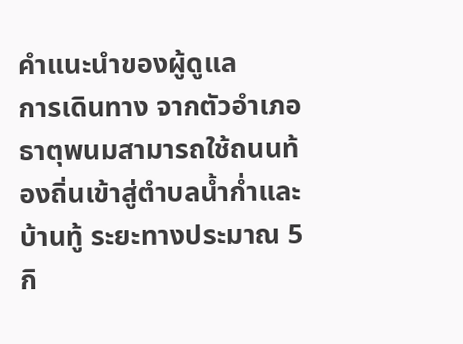คำแนะนำของผู้ดูแล
การเดินทาง จากตัวอำเภอธาตุพนมสามารถใช้ถนนท้องถิ่นเข้าสู่ตำบลน้ำก่ำและบ้านทู้ ระยะทางประมาณ 5 กิ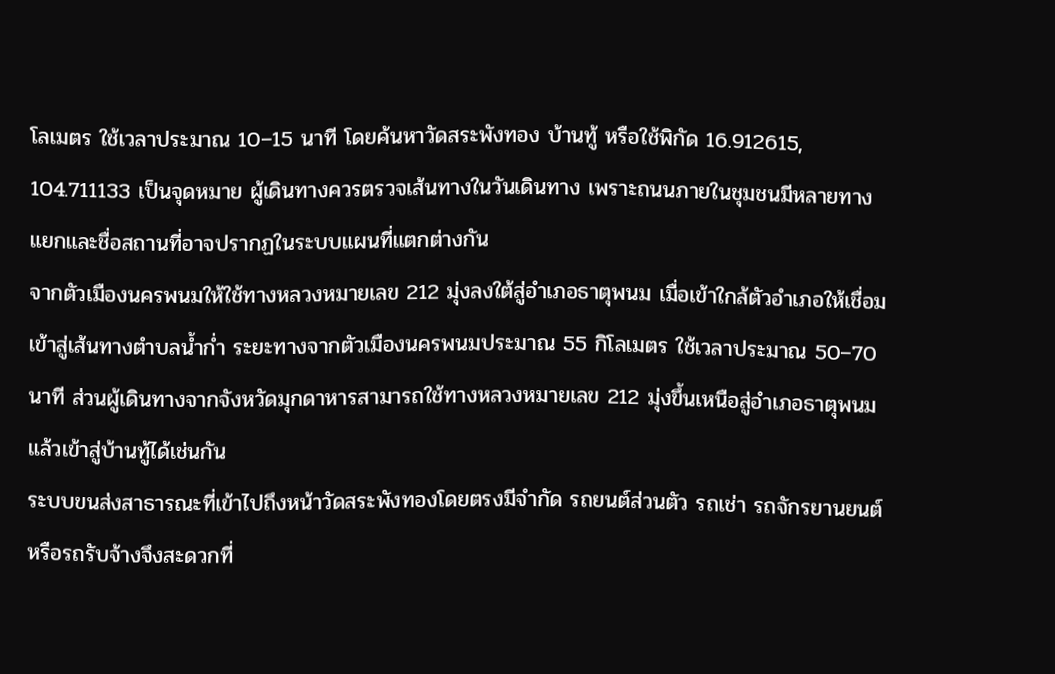โลเมตร ใช้เวลาประมาณ 10–15 นาที โดยค้นหาวัดสระพังทอง บ้านทู้ หรือใช้พิกัด 16.912615, 104.711133 เป็นจุดหมาย ผู้เดินทางควรตรวจเส้นทางในวันเดินทาง เพราะถนนภายในชุมชนมีหลายทางแยกและชื่อสถานที่อาจปรากฏในระบบแผนที่แตกต่างกัน
จากตัวเมืองนครพนมให้ใช้ทางหลวงหมายเลข 212 มุ่งลงใต้สู่อำเภอธาตุพนม เมื่อเข้าใกล้ตัวอำเภอให้เชื่อมเข้าสู่เส้นทางตำบลน้ำก่ำ ระยะทางจากตัวเมืองนครพนมประมาณ 55 กิโลเมตร ใช้เวลาประมาณ 50–70 นาที ส่วนผู้เดินทางจากจังหวัดมุกดาหารสามารถใช้ทางหลวงหมายเลข 212 มุ่งขึ้นเหนือสู่อำเภอธาตุพนม แล้วเข้าสู่บ้านทู้ได้เช่นกัน
ระบบขนส่งสาธารณะที่เข้าไปถึงหน้าวัดสระพังทองโดยตรงมีจำกัด รถยนต์ส่วนตัว รถเช่า รถจักรยานยนต์ หรือรถรับจ้างจึงสะดวกที่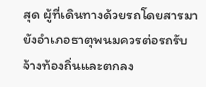สุด ผู้ที่เดินทางด้วยรถโดยสารมายังอำเภอธาตุพนมควรต่อรถรับจ้างท้องถิ่นและตกลง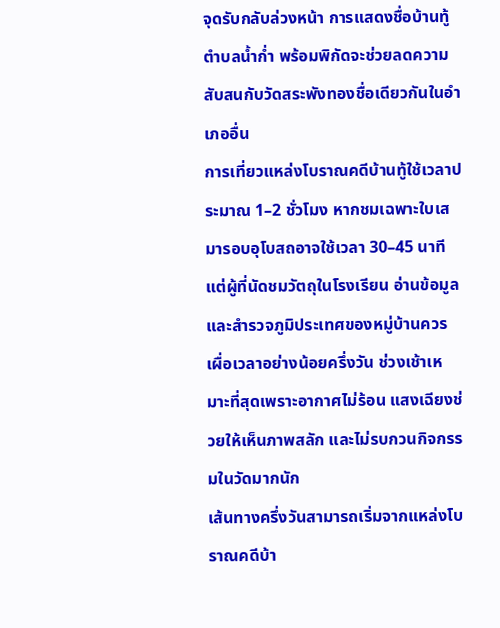จุดรับกลับล่วงหน้า การแสดงชื่อบ้านทู้ ตำบลน้ำก่ำ พร้อมพิกัดจะช่วยลดความสับสนกับวัดสระพังทองชื่อเดียวกันในอำเภออื่น
การเที่ยวแหล่งโบราณคดีบ้านทู้ใช้เวลาประมาณ 1–2 ชั่วโมง หากชมเฉพาะใบเสมารอบอุโบสถอาจใช้เวลา 30–45 นาที แต่ผู้ที่นัดชมวัตถุในโรงเรียน อ่านข้อมูล และสำรวจภูมิประเทศของหมู่บ้านควรเผื่อเวลาอย่างน้อยครึ่งวัน ช่วงเช้าเหมาะที่สุดเพราะอากาศไม่ร้อน แสงเฉียงช่วยให้เห็นภาพสลัก และไม่รบกวนกิจกรรมในวัดมากนัก
เส้นทางครึ่งวันสามารถเริ่มจากแหล่งโบราณคดีบ้า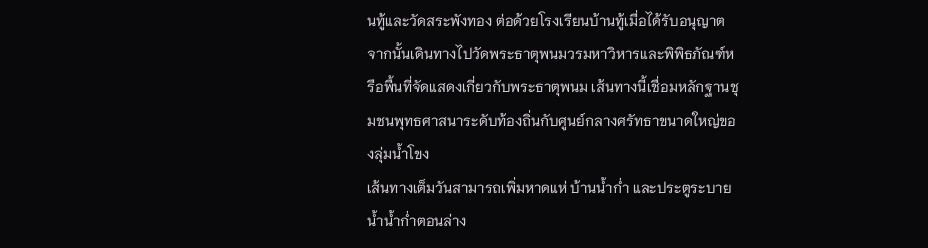นทู้และวัดสระพังทอง ต่อด้วยโรงเรียนบ้านทู้เมื่อได้รับอนุญาต จากนั้นเดินทางไปวัดพระธาตุพนมวรมหาวิหารและพิพิธภัณฑ์หรือพื้นที่จัดแสดงเกี่ยวกับพระธาตุพนม เส้นทางนี้เชื่อมหลักฐานชุมชนพุทธศาสนาระดับท้องถิ่นกับศูนย์กลางศรัทธาขนาดใหญ่ของลุ่มน้ำโขง
เส้นทางเต็มวันสามารถเพิ่มหาดแห่ บ้านน้ำก่ำ และประตูระบายน้ำน้ำก่ำตอนล่าง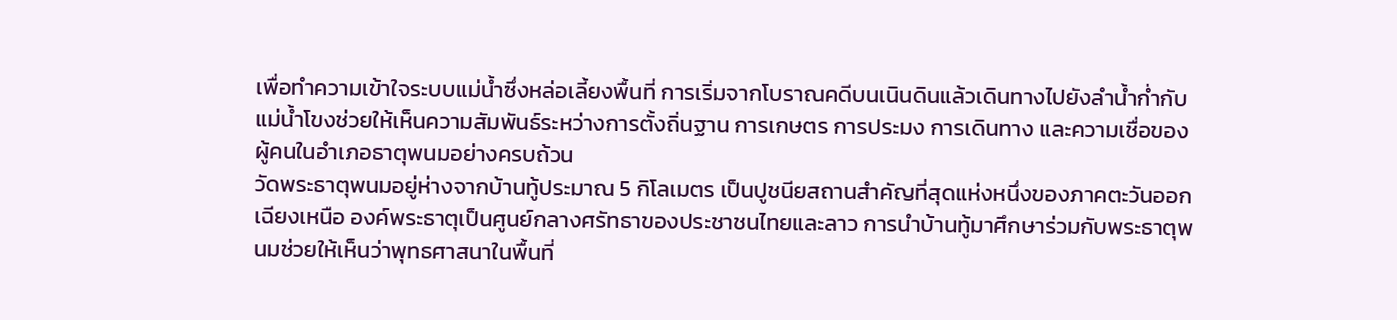เพื่อทำความเข้าใจระบบแม่น้ำซึ่งหล่อเลี้ยงพื้นที่ การเริ่มจากโบราณคดีบนเนินดินแล้วเดินทางไปยังลำน้ำก่ำกับแม่น้ำโขงช่วยให้เห็นความสัมพันธ์ระหว่างการตั้งถิ่นฐาน การเกษตร การประมง การเดินทาง และความเชื่อของผู้คนในอำเภอธาตุพนมอย่างครบถ้วน
วัดพระธาตุพนมอยู่ห่างจากบ้านทู้ประมาณ 5 กิโลเมตร เป็นปูชนียสถานสำคัญที่สุดแห่งหนึ่งของภาคตะวันออกเฉียงเหนือ องค์พระธาตุเป็นศูนย์กลางศรัทธาของประชาชนไทยและลาว การนำบ้านทู้มาศึกษาร่วมกับพระธาตุพนมช่วยให้เห็นว่าพุทธศาสนาในพื้นที่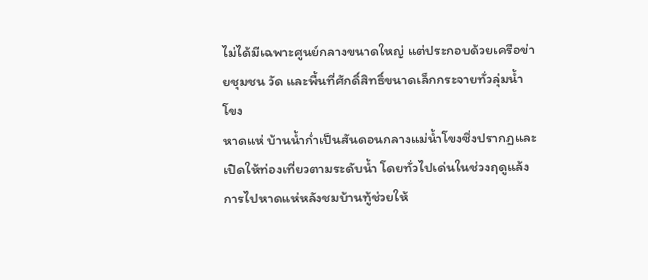ไม่ได้มีเฉพาะศูนย์กลางขนาดใหญ่ แต่ประกอบด้วยเครือข่ายชุมชน วัด และพื้นที่ศักดิ์สิทธิ์ขนาดเล็กกระจายทั่วลุ่มน้ำโขง
หาดแห่ บ้านน้ำก่ำเป็นสันดอนกลางแม่น้ำโขงซึ่งปรากฏและเปิดให้ท่องเที่ยวตามระดับน้ำ โดยทั่วไปเด่นในช่วงฤดูแล้ง การไปหาดแห่หลังชมบ้านทู้ช่วยให้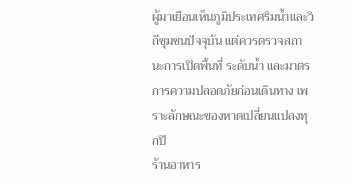ผู้มาเยือนเห็นภูมิประเทศริมน้ำและวิถีชุมชนปัจจุบัน แต่ควรตรวจสถานะการเปิดพื้นที่ ระดับน้ำ และมาตรการความปลอดภัยก่อนเดินทาง เพราะลักษณะของหาดเปลี่ยนแปลงทุกปี
ร้านอาหาร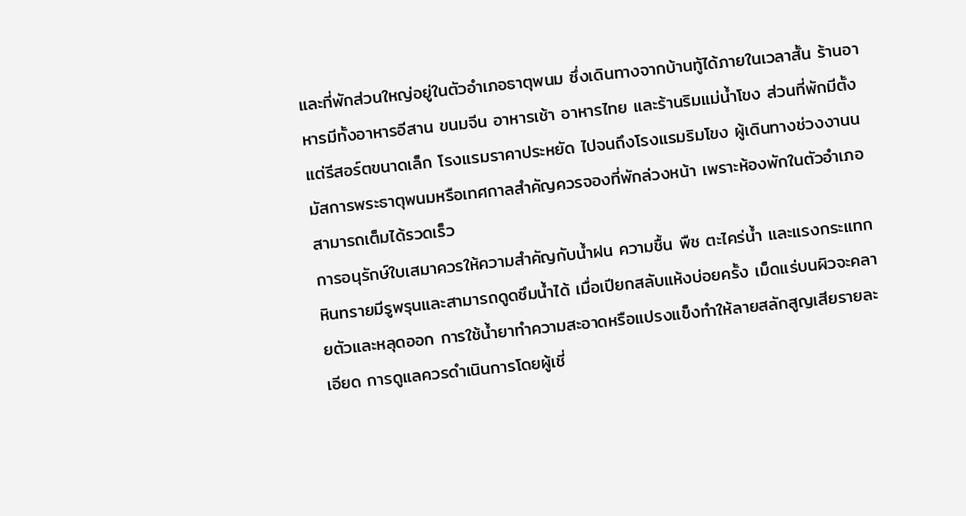และที่พักส่วนใหญ่อยู่ในตัวอำเภอธาตุพนม ซึ่งเดินทางจากบ้านทู้ได้ภายในเวลาสั้น ร้านอาหารมีทั้งอาหารอีสาน ขนมจีน อาหารเช้า อาหารไทย และร้านริมแม่น้ำโขง ส่วนที่พักมีตั้งแต่รีสอร์ตขนาดเล็ก โรงแรมราคาประหยัด ไปจนถึงโรงแรมริมโขง ผู้เดินทางช่วงงานนมัสการพระธาตุพนมหรือเทศกาลสำคัญควรจองที่พักล่วงหน้า เพราะห้องพักในตัวอำเภอสามารถเต็มได้รวดเร็ว
การอนุรักษ์ใบเสมาควรให้ความสำคัญกับน้ำฝน ความชื้น พืช ตะไคร่น้ำ และแรงกระแทก หินทรายมีรูพรุนและสามารถดูดซึมน้ำได้ เมื่อเปียกสลับแห้งบ่อยครั้ง เม็ดแร่บนผิวจะคลายตัวและหลุดออก การใช้น้ำยาทำความสะอาดหรือแปรงแข็งทำให้ลายสลักสูญเสียรายละเอียด การดูแลควรดำเนินการโดยผู้เชี่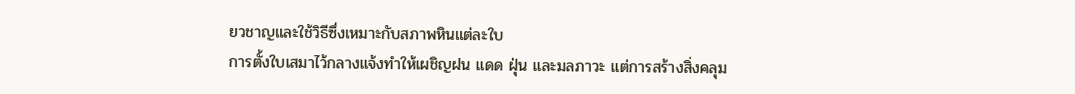ยวชาญและใช้วิธีซึ่งเหมาะกับสภาพหินแต่ละใบ
การตั้งใบเสมาไว้กลางแจ้งทำให้เผชิญฝน แดด ฝุ่น และมลภาวะ แต่การสร้างสิ่งคลุม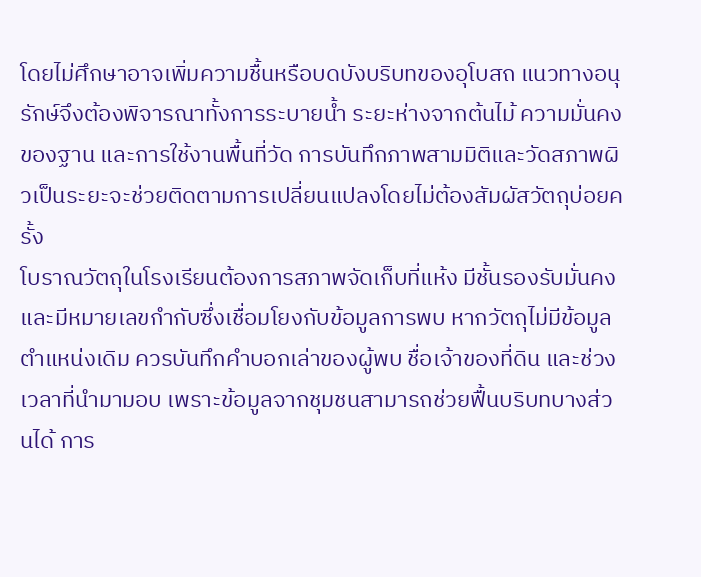โดยไม่ศึกษาอาจเพิ่มความชื้นหรือบดบังบริบทของอุโบสถ แนวทางอนุรักษ์จึงต้องพิจารณาทั้งการระบายน้ำ ระยะห่างจากต้นไม้ ความมั่นคงของฐาน และการใช้งานพื้นที่วัด การบันทึกภาพสามมิติและวัดสภาพผิวเป็นระยะจะช่วยติดตามการเปลี่ยนแปลงโดยไม่ต้องสัมผัสวัตถุบ่อยครั้ง
โบราณวัตถุในโรงเรียนต้องการสภาพจัดเก็บที่แห้ง มีชั้นรองรับมั่นคง และมีหมายเลขกำกับซึ่งเชื่อมโยงกับข้อมูลการพบ หากวัตถุไม่มีข้อมูลตำแหน่งเดิม ควรบันทึกคำบอกเล่าของผู้พบ ชื่อเจ้าของที่ดิน และช่วงเวลาที่นำมามอบ เพราะข้อมูลจากชุมชนสามารถช่วยฟื้นบริบทบางส่วนได้ การ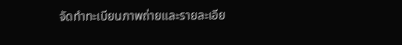จัดทำทะเบียนภาพถ่ายและรายละเอีย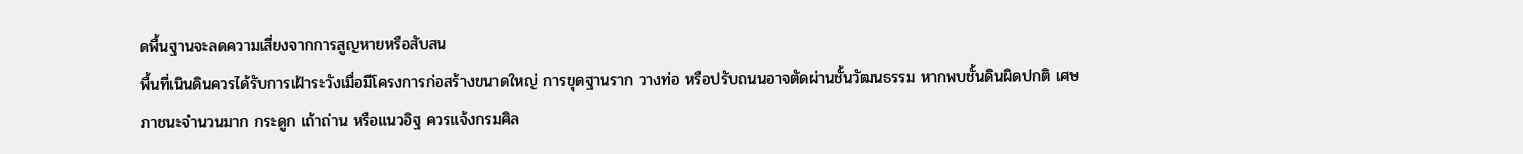ดพื้นฐานจะลดความเสี่ยงจากการสูญหายหรือสับสน
พื้นที่เนินดินควรได้รับการเฝ้าระวังเมื่อมีโครงการก่อสร้างขนาดใหญ่ การขุดฐานราก วางท่อ หรือปรับถนนอาจตัดผ่านชั้นวัฒนธรรม หากพบชั้นดินผิดปกติ เศษภาชนะจำนวนมาก กระดูก เถ้าถ่าน หรือแนวอิฐ ควรแจ้งกรมศิล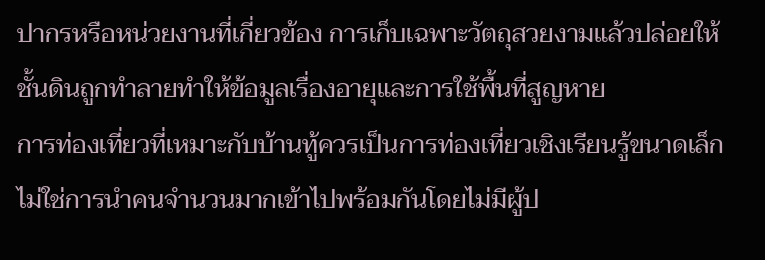ปากรหรือหน่วยงานที่เกี่ยวข้อง การเก็บเฉพาะวัตถุสวยงามแล้วปล่อยให้ชั้นดินถูกทำลายทำให้ข้อมูลเรื่องอายุและการใช้พื้นที่สูญหาย
การท่องเที่ยวที่เหมาะกับบ้านทู้ควรเป็นการท่องเที่ยวเชิงเรียนรู้ขนาดเล็ก ไม่ใช่การนำคนจำนวนมากเข้าไปพร้อมกันโดยไม่มีผู้ป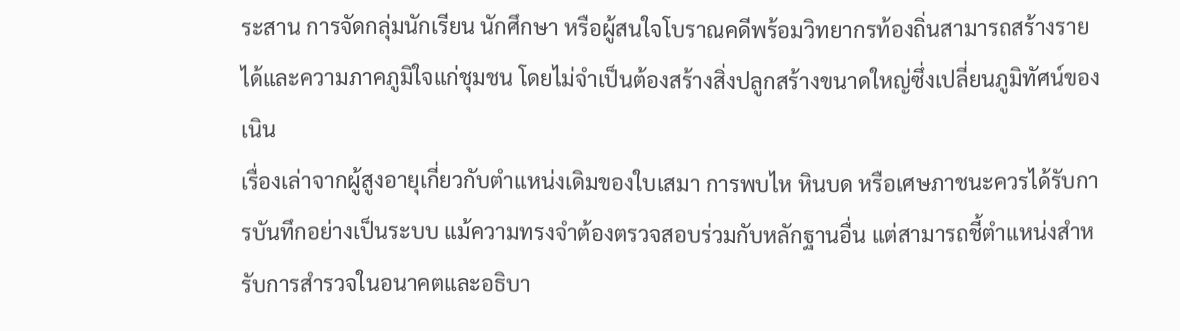ระสาน การจัดกลุ่มนักเรียน นักศึกษา หรือผู้สนใจโบราณคดีพร้อมวิทยากรท้องถิ่นสามารถสร้างรายได้และความภาคภูมิใจแก่ชุมชน โดยไม่จำเป็นต้องสร้างสิ่งปลูกสร้างขนาดใหญ่ซึ่งเปลี่ยนภูมิทัศน์ของเนิน
เรื่องเล่าจากผู้สูงอายุเกี่ยวกับตำแหน่งเดิมของใบเสมา การพบไห หินบด หรือเศษภาชนะควรได้รับการบันทึกอย่างเป็นระบบ แม้ความทรงจำต้องตรวจสอบร่วมกับหลักฐานอื่น แต่สามารถชี้ตำแหน่งสำหรับการสำรวจในอนาคตและอธิบา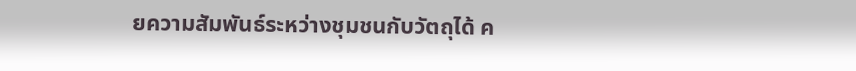ยความสัมพันธ์ระหว่างชุมชนกับวัตถุได้ ค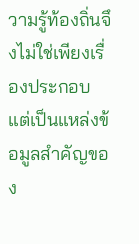วามรู้ท้องถิ่นจึงไม่ใช่เพียงเรื่องประกอบ แต่เป็นแหล่งข้อมูลสำคัญของ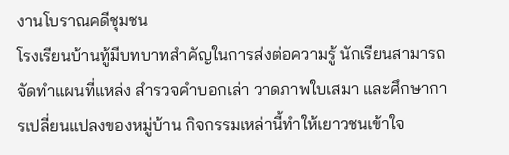งานโบราณคดีชุมชน
โรงเรียนบ้านทู้มีบทบาทสำคัญในการส่งต่อความรู้ นักเรียนสามารถจัดทำแผนที่แหล่ง สำรวจคำบอกเล่า วาดภาพใบเสมา และศึกษาการเปลี่ยนแปลงของหมู่บ้าน กิจกรรมเหล่านี้ทำให้เยาวชนเข้าใจ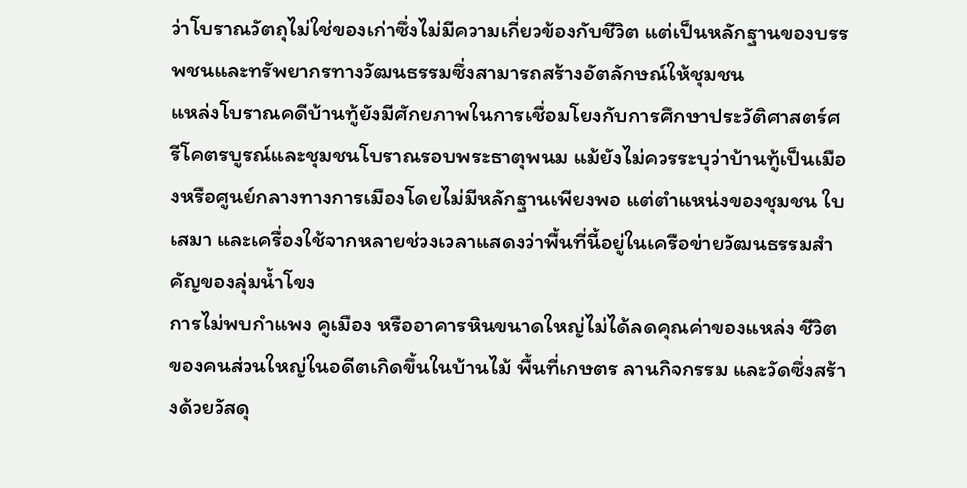ว่าโบราณวัตถุไม่ใช่ของเก่าซึ่งไม่มีความเกี่ยวข้องกับชีวิต แต่เป็นหลักฐานของบรรพชนและทรัพยากรทางวัฒนธรรมซึ่งสามารถสร้างอัตลักษณ์ให้ชุมชน
แหล่งโบราณคดีบ้านทู้ยังมีศักยภาพในการเชื่อมโยงกับการศึกษาประวัติศาสตร์ศรีโคตรบูรณ์และชุมชนโบราณรอบพระธาตุพนม แม้ยังไม่ควรระบุว่าบ้านทู้เป็นเมืองหรือศูนย์กลางทางการเมืองโดยไม่มีหลักฐานเพียงพอ แต่ตำแหน่งของชุมชน ใบเสมา และเครื่องใช้จากหลายช่วงเวลาแสดงว่าพื้นที่นี้อยู่ในเครือข่ายวัฒนธรรมสำคัญของลุ่มน้ำโขง
การไม่พบกำแพง คูเมือง หรืออาคารหินขนาดใหญ่ไม่ได้ลดคุณค่าของแหล่ง ชีวิตของคนส่วนใหญ่ในอดีตเกิดขึ้นในบ้านไม้ พื้นที่เกษตร ลานกิจกรรม และวัดซึ่งสร้างด้วยวัสดุ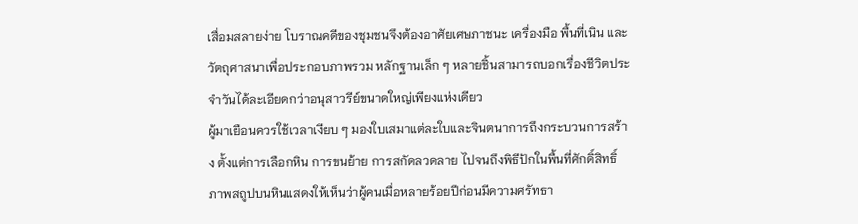เสื่อมสลายง่าย โบราณคดีของชุมชนจึงต้องอาศัยเศษภาชนะ เครื่องมือ พื้นที่เนิน และวัตถุศาสนาเพื่อประกอบภาพรวม หลักฐานเล็ก ๆ หลายชิ้นสามารถบอกเรื่องชีวิตประจำวันได้ละเอียดกว่าอนุสาวรีย์ขนาดใหญ่เพียงแห่งเดียว
ผู้มาเยือนควรใช้เวลาเงียบ ๆ มองใบเสมาแต่ละใบและจินตนาการถึงกระบวนการสร้าง ตั้งแต่การเลือกหิน การขนย้าย การสกัดลวดลาย ไปจนถึงพิธีปักในพื้นที่ศักดิ์สิทธิ์ ภาพสถูปบนหินแสดงให้เห็นว่าผู้คนเมื่อหลายร้อยปีก่อนมีความศรัทธา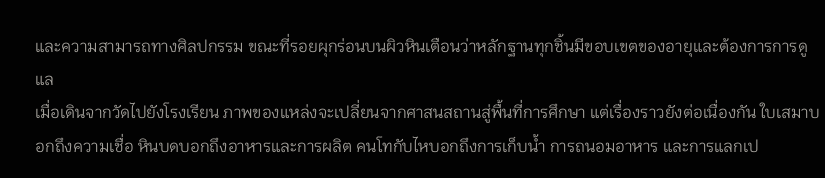และความสามารถทางศิลปกรรม ขณะที่รอยผุกร่อนบนผิวหินเตือนว่าหลักฐานทุกชิ้นมีขอบเขตของอายุและต้องการการดูแล
เมื่อเดินจากวัดไปยังโรงเรียน ภาพของแหล่งจะเปลี่ยนจากศาสนสถานสู่พื้นที่การศึกษา แต่เรื่องราวยังต่อเนื่องกัน ใบเสมาบอกถึงความเชื่อ หินบดบอกถึงอาหารและการผลิต คนโทกับไหบอกถึงการเก็บน้ำ การถนอมอาหาร และการแลกเป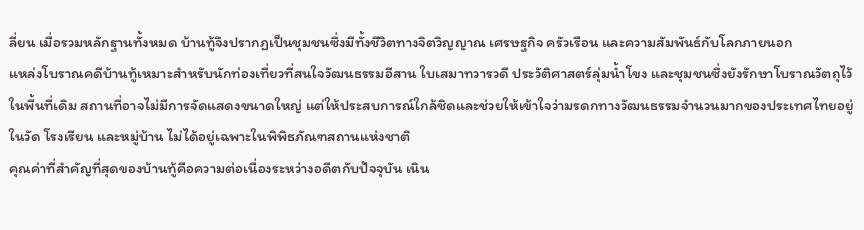ลี่ยน เมื่อรวมหลักฐานทั้งหมด บ้านทู้จึงปรากฏเป็นชุมชนซึ่งมีทั้งชีวิตทางจิตวิญญาณ เศรษฐกิจ ครัวเรือน และความสัมพันธ์กับโลกภายนอก
แหล่งโบราณคดีบ้านทู้เหมาะสำหรับนักท่องเที่ยวที่สนใจวัฒนธรรมอีสาน ใบเสมาทวารวดี ประวัติศาสตร์ลุ่มน้ำโขง และชุมชนซึ่งยังรักษาโบราณวัตถุไว้ในพื้นที่เดิม สถานที่อาจไม่มีการจัดแสดงขนาดใหญ่ แต่ให้ประสบการณ์ใกล้ชิดและช่วยให้เข้าใจว่ามรดกทางวัฒนธรรมจำนวนมากของประเทศไทยอยู่ในวัด โรงเรียน และหมู่บ้าน ไม่ได้อยู่เฉพาะในพิพิธภัณฑสถานแห่งชาติ
คุณค่าที่สำคัญที่สุดของบ้านทู้คือความต่อเนื่องระหว่างอดีตกับปัจจุบัน เนิน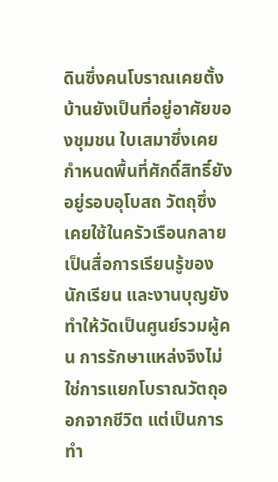ดินซึ่งคนโบราณเคยตั้งบ้านยังเป็นที่อยู่อาศัยของชุมชน ใบเสมาซึ่งเคยกำหนดพื้นที่ศักดิ์สิทธิ์ยังอยู่รอบอุโบสถ วัตถุซึ่งเคยใช้ในครัวเรือนกลายเป็นสื่อการเรียนรู้ของนักเรียน และงานบุญยังทำให้วัดเป็นศูนย์รวมผู้คน การรักษาแหล่งจึงไม่ใช่การแยกโบราณวัตถุออกจากชีวิต แต่เป็นการทำ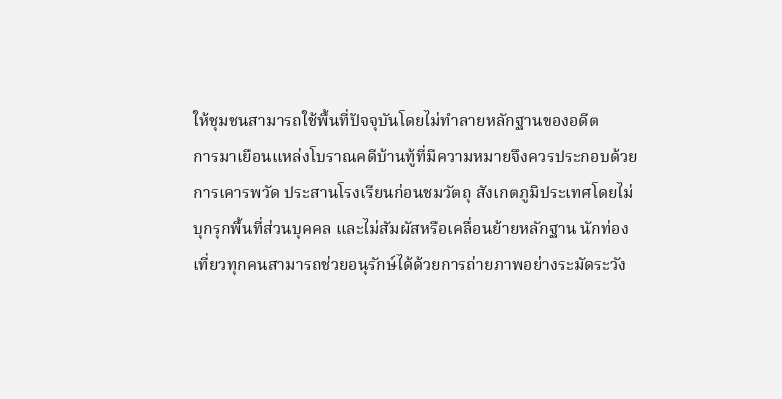ให้ชุมชนสามารถใช้พื้นที่ปัจจุบันโดยไม่ทำลายหลักฐานของอดีต
การมาเยือนแหล่งโบราณคดีบ้านทู้ที่มีความหมายจึงควรประกอบด้วยการเคารพวัด ประสานโรงเรียนก่อนชมวัตถุ สังเกตภูมิประเทศโดยไม่บุกรุกพื้นที่ส่วนบุคคล และไม่สัมผัสหรือเคลื่อนย้ายหลักฐาน นักท่องเที่ยวทุกคนสามารถช่วยอนุรักษ์ได้ด้วยการถ่ายภาพอย่างระมัดระวัง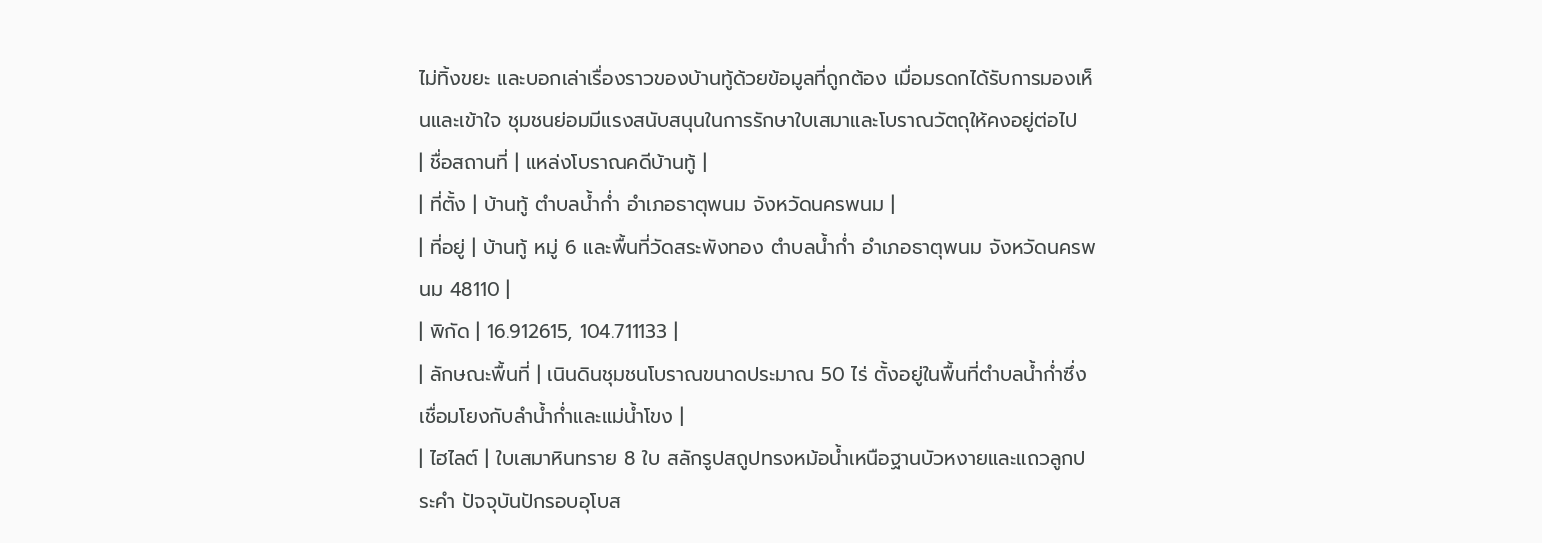ไม่ทิ้งขยะ และบอกเล่าเรื่องราวของบ้านทู้ด้วยข้อมูลที่ถูกต้อง เมื่อมรดกได้รับการมองเห็นและเข้าใจ ชุมชนย่อมมีแรงสนับสนุนในการรักษาใบเสมาและโบราณวัตถุให้คงอยู่ต่อไป
| ชื่อสถานที่ | แหล่งโบราณคดีบ้านทู้ |
| ที่ตั้ง | บ้านทู้ ตำบลน้ำก่ำ อำเภอธาตุพนม จังหวัดนครพนม |
| ที่อยู่ | บ้านทู้ หมู่ 6 และพื้นที่วัดสระพังทอง ตำบลน้ำก่ำ อำเภอธาตุพนม จังหวัดนครพนม 48110 |
| พิกัด | 16.912615, 104.711133 |
| ลักษณะพื้นที่ | เนินดินชุมชนโบราณขนาดประมาณ 50 ไร่ ตั้งอยู่ในพื้นที่ตำบลน้ำก่ำซึ่งเชื่อมโยงกับลำน้ำก่ำและแม่น้ำโขง |
| ไฮไลต์ | ใบเสมาหินทราย 8 ใบ สลักรูปสถูปทรงหม้อน้ำเหนือฐานบัวหงายและแถวลูกประคำ ปัจจุบันปักรอบอุโบส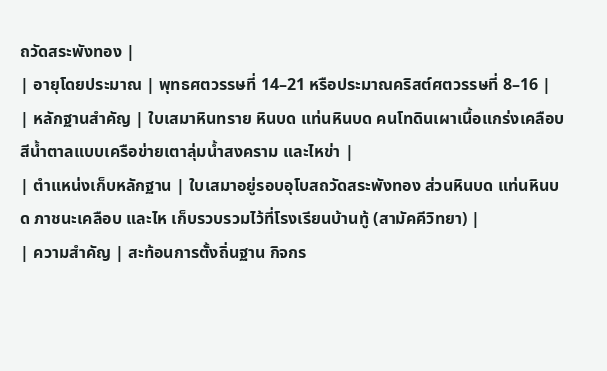ถวัดสระพังทอง |
| อายุโดยประมาณ | พุทธศตวรรษที่ 14–21 หรือประมาณคริสต์ศตวรรษที่ 8–16 |
| หลักฐานสำคัญ | ใบเสมาหินทราย หินบด แท่นหินบด คนโทดินเผาเนื้อแกร่งเคลือบสีน้ำตาลแบบเครือข่ายเตาลุ่มน้ำสงคราม และไหข่า |
| ตำแหน่งเก็บหลักฐาน | ใบเสมาอยู่รอบอุโบสถวัดสระพังทอง ส่วนหินบด แท่นหินบด ภาชนะเคลือบ และไห เก็บรวบรวมไว้ที่โรงเรียนบ้านทู้ (สามัคคีวิทยา) |
| ความสำคัญ | สะท้อนการตั้งถิ่นฐาน กิจกร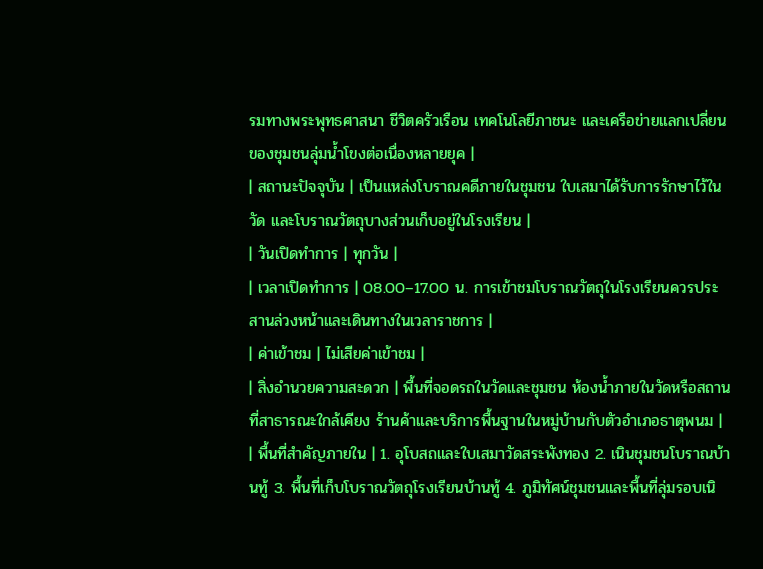รมทางพระพุทธศาสนา ชีวิตครัวเรือน เทคโนโลยีภาชนะ และเครือข่ายแลกเปลี่ยนของชุมชนลุ่มน้ำโขงต่อเนื่องหลายยุค |
| สถานะปัจจุบัน | เป็นแหล่งโบราณคดีภายในชุมชน ใบเสมาได้รับการรักษาไว้ในวัด และโบราณวัตถุบางส่วนเก็บอยู่ในโรงเรียน |
| วันเปิดทำการ | ทุกวัน |
| เวลาเปิดทำการ | 08.00–17.00 น. การเข้าชมโบราณวัตถุในโรงเรียนควรประสานล่วงหน้าและเดินทางในเวลาราชการ |
| ค่าเข้าชม | ไม่เสียค่าเข้าชม |
| สิ่งอำนวยความสะดวก | พื้นที่จอดรถในวัดและชุมชน ห้องน้ำภายในวัดหรือสถานที่สาธารณะใกล้เคียง ร้านค้าและบริการพื้นฐานในหมู่บ้านกับตัวอำเภอธาตุพนม |
| พื้นที่สำคัญภายใน | 1. อุโบสถและใบเสมาวัดสระพังทอง 2. เนินชุมชนโบราณบ้านทู้ 3. พื้นที่เก็บโบราณวัตถุโรงเรียนบ้านทู้ 4. ภูมิทัศน์ชุมชนและพื้นที่ลุ่มรอบเนิ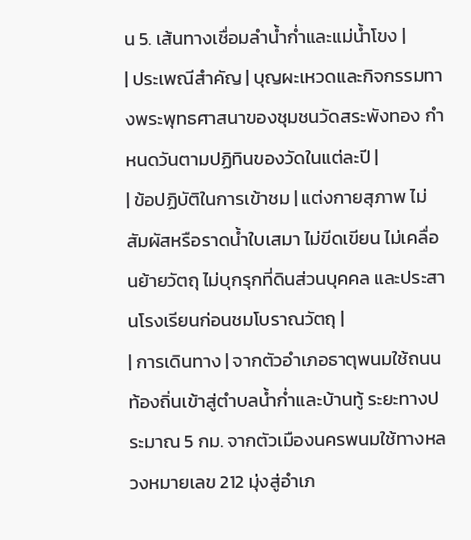น 5. เส้นทางเชื่อมลำน้ำก่ำและแม่น้ำโขง |
| ประเพณีสำคัญ | บุญผะเหวดและกิจกรรมทางพระพุทธศาสนาของชุมชนวัดสระพังทอง กำหนดวันตามปฏิทินของวัดในแต่ละปี |
| ข้อปฏิบัติในการเข้าชม | แต่งกายสุภาพ ไม่สัมผัสหรือราดน้ำใบเสมา ไม่ขีดเขียน ไม่เคลื่อนย้ายวัตถุ ไม่บุกรุกที่ดินส่วนบุคคล และประสานโรงเรียนก่อนชมโบราณวัตถุ |
| การเดินทาง | จากตัวอำเภอธาตุพนมใช้ถนนท้องถิ่นเข้าสู่ตำบลน้ำก่ำและบ้านทู้ ระยะทางประมาณ 5 กม. จากตัวเมืองนครพนมใช้ทางหลวงหมายเลข 212 มุ่งสู่อำเภ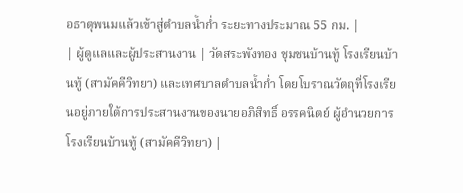อธาตุพนมแล้วเข้าสู่ตำบลน้ำก่ำ ระยะทางประมาณ 55 กม. |
| ผู้ดูแลและผู้ประสานงาน | วัดสระพังทอง ชุมชนบ้านทู้ โรงเรียนบ้านทู้ (สามัคคีวิทยา) และเทศบาลตำบลน้ำก่ำ โดยโบราณวัตถุที่โรงเรียนอยู่ภายใต้การประสานงานของนายอภิสิทธิ์ อรรคนิตย์ ผู้อำนวยการโรงเรียนบ้านทู้ (สามัคคีวิทยา) |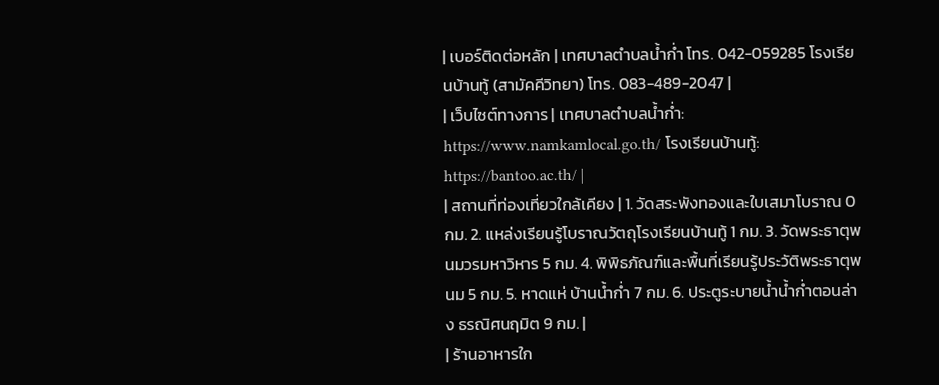| เบอร์ติดต่อหลัก | เทศบาลตำบลน้ำก่ำ โทร. 042-059285 โรงเรียนบ้านทู้ (สามัคคีวิทยา) โทร. 083-489-2047 |
| เว็บไซต์ทางการ | เทศบาลตำบลน้ำก่ำ: https://www.namkamlocal.go.th/ โรงเรียนบ้านทู้: https://bantoo.ac.th/ |
| สถานที่ท่องเที่ยวใกล้เคียง | 1. วัดสระพังทองและใบเสมาโบราณ 0 กม. 2. แหล่งเรียนรู้โบราณวัตถุโรงเรียนบ้านทู้ 1 กม. 3. วัดพระธาตุพนมวรมหาวิหาร 5 กม. 4. พิพิธภัณฑ์และพื้นที่เรียนรู้ประวัติพระธาตุพนม 5 กม. 5. หาดแห่ บ้านน้ำก่ำ 7 กม. 6. ประตูระบายน้ำน้ำก่ำตอนล่าง ธรณิศนฤมิต 9 กม. |
| ร้านอาหารใก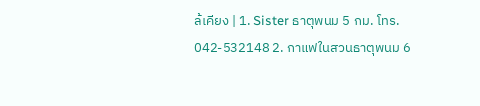ล้เคียง | 1. Sister ธาตุพนม 5 กม. โทร. 042-532148 2. กาแฟในสวนธาตุพนม 6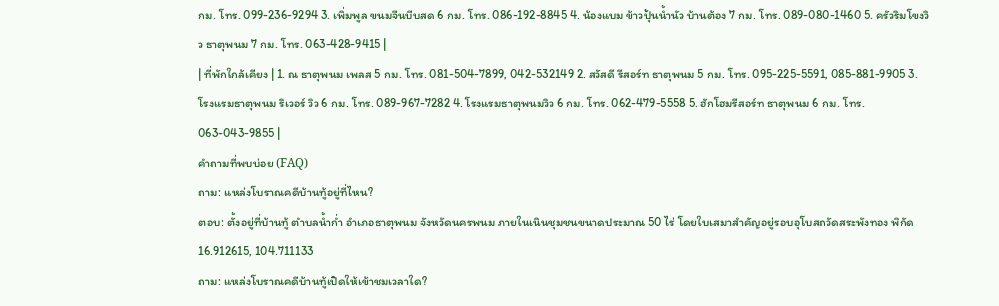กม. โทร. 099-236-9294 3. เพิ่มพูล ขนมจีนบีบสด 6 กม. โทร. 086-192-8845 4. น้องแบม ข้าวปุ้นน้ำนัว บ้านต้อง 7 กม. โทร. 089-080-1460 5. ครัวริมโขงวิว ธาตุพนม 7 กม. โทร. 063-428-9415 |
| ที่พักใกล้เคียง | 1. ณ ธาตุพนม เพลส 5 กม. โทร. 081-504-7899, 042-532149 2. สวัสดี รีสอร์ท ธาตุพนม 5 กม. โทร. 095-225-5591, 085-881-9905 3. โรงแรมธาตุพนม ริเวอร์ วิว 6 กม. โทร. 089-967-7282 4. โรงแรมธาตุพนมวิว 6 กม. โทร. 062-479-5558 5. ฮักโฮมรีสอร์ท ธาตุพนม 6 กม. โทร. 063-043-9855 |
คำถามที่พบบ่อย (FAQ)
ถาม: แหล่งโบราณคดีบ้านทู้อยู่ที่ไหน?
ตอบ: ตั้งอยู่ที่บ้านทู้ ตำบลน้ำก่ำ อำเภอธาตุพนม จังหวัดนครพนม ภายในเนินชุมชนขนาดประมาณ 50 ไร่ โดยใบเสมาสำคัญอยู่รอบอุโบสถวัดสระพังทอง พิกัด 16.912615, 104.711133
ถาม: แหล่งโบราณคดีบ้านทู้เปิดให้เข้าชมเวลาใด?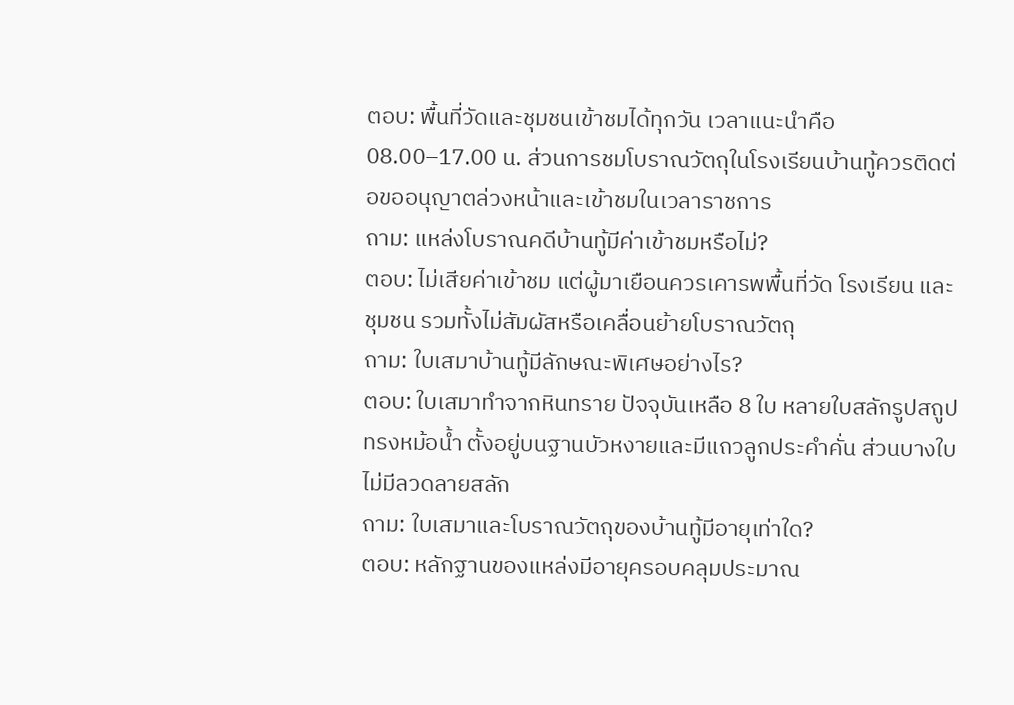ตอบ: พื้นที่วัดและชุมชนเข้าชมได้ทุกวัน เวลาแนะนำคือ 08.00–17.00 น. ส่วนการชมโบราณวัตถุในโรงเรียนบ้านทู้ควรติดต่อขออนุญาตล่วงหน้าและเข้าชมในเวลาราชการ
ถาม: แหล่งโบราณคดีบ้านทู้มีค่าเข้าชมหรือไม่?
ตอบ: ไม่เสียค่าเข้าชม แต่ผู้มาเยือนควรเคารพพื้นที่วัด โรงเรียน และชุมชน รวมทั้งไม่สัมผัสหรือเคลื่อนย้ายโบราณวัตถุ
ถาม: ใบเสมาบ้านทู้มีลักษณะพิเศษอย่างไร?
ตอบ: ใบเสมาทำจากหินทราย ปัจจุบันเหลือ 8 ใบ หลายใบสลักรูปสถูปทรงหม้อน้ำ ตั้งอยู่บนฐานบัวหงายและมีแถวลูกประคำคั่น ส่วนบางใบไม่มีลวดลายสลัก
ถาม: ใบเสมาและโบราณวัตถุของบ้านทู้มีอายุเท่าใด?
ตอบ: หลักฐานของแหล่งมีอายุครอบคลุมประมาณ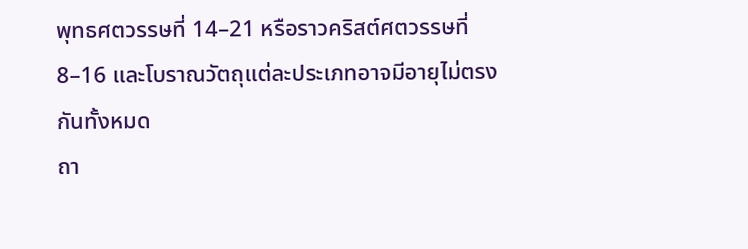พุทธศตวรรษที่ 14–21 หรือราวคริสต์ศตวรรษที่ 8–16 และโบราณวัตถุแต่ละประเภทอาจมีอายุไม่ตรงกันทั้งหมด
ถา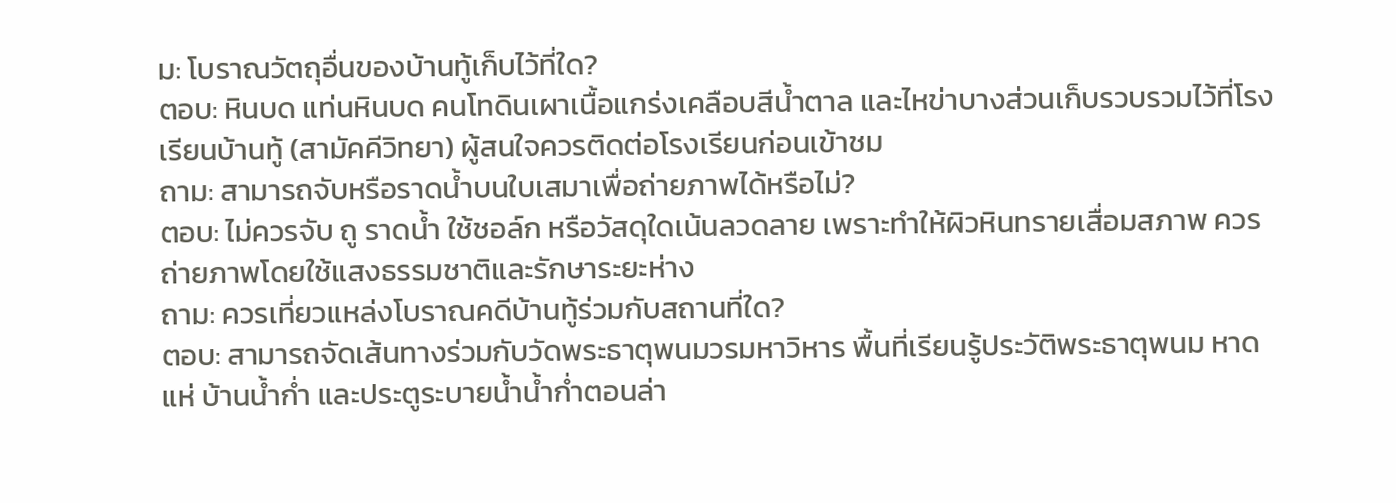ม: โบราณวัตถุอื่นของบ้านทู้เก็บไว้ที่ใด?
ตอบ: หินบด แท่นหินบด คนโทดินเผาเนื้อแกร่งเคลือบสีน้ำตาล และไหข่าบางส่วนเก็บรวบรวมไว้ที่โรงเรียนบ้านทู้ (สามัคคีวิทยา) ผู้สนใจควรติดต่อโรงเรียนก่อนเข้าชม
ถาม: สามารถจับหรือราดน้ำบนใบเสมาเพื่อถ่ายภาพได้หรือไม่?
ตอบ: ไม่ควรจับ ถู ราดน้ำ ใช้ชอล์ก หรือวัสดุใดเน้นลวดลาย เพราะทำให้ผิวหินทรายเสื่อมสภาพ ควรถ่ายภาพโดยใช้แสงธรรมชาติและรักษาระยะห่าง
ถาม: ควรเที่ยวแหล่งโบราณคดีบ้านทู้ร่วมกับสถานที่ใด?
ตอบ: สามารถจัดเส้นทางร่วมกับวัดพระธาตุพนมวรมหาวิหาร พื้นที่เรียนรู้ประวัติพระธาตุพนม หาดแห่ บ้านน้ำก่ำ และประตูระบายน้ำน้ำก่ำตอนล่า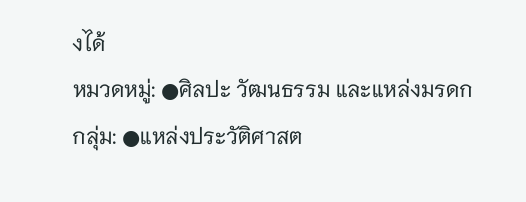งได้
หมวดหมู่: ●ศิลปะ วัฒนธรรม และแหล่งมรดก
กลุ่ม: ●แหล่งประวัติศาสต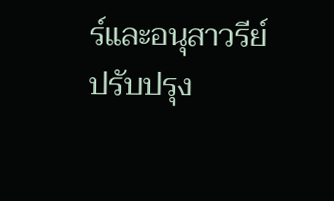ร์และอนุสาวรีย์
ปรับปรุง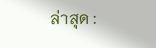ล่าสุด :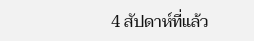4 สัปดาห์ที่แล้ว